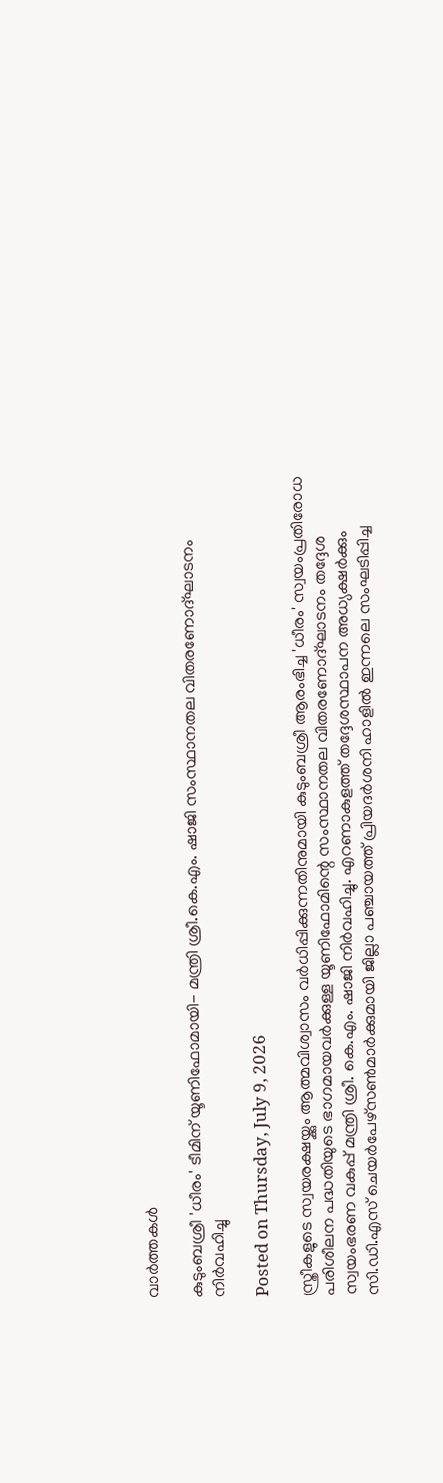വാര്‍ത്തകള്‍

കുടുംബശ്രീ 'ധീരം' ടീമിന് യൂണിഫോമായി- മന്ത്രി ശ്രീ.കെ.എം. ഷാജി സംസ്ഥാനതല വിതരണോദ്ഘാടനം നിര്‍വഹിച്ചു

Posted on Thursday, July 9, 2026

സ്ത്രീകളുടെ സ്വയരക്ഷയ്ക്കും ആത്മവിശ്വാസം വര്‍ധിപ്പിക്കുന്നതിനുമായി കുടുംബശ്രീ ആരംഭിച്ച 'ധീരം' സ്വയംപ്രതിരോധ പരിശീലന പദ്ധതിയുടെ ഭാഗമായവര്‍ക്കുള്ള യൂണിഫോമിന്റെ സംസ്ഥാനതല വിതരണോദ്ഘാടനം തദ്ദേശ സ്വയംഭരണ വകുപ്പ് മന്ത്രി ശ്രീ. കെ.എം. ഷാജി നിര്‍വഹിച്ചു. എറണാകുളത്ത് തദ്ദേശസ്ഥാപന അധ്യക്ഷര്‍ക്കും സി.ഡി.എസ് ചെയര്‍പേഴ്‌സണ്‍മാര്‍ക്കുമായി ജില്ലാ പഞ്ചായത്ത് പ്രിയദര്‍ശനി ഹാളില്‍ ഇന്നലെ സംഘടിപ്പിച്ച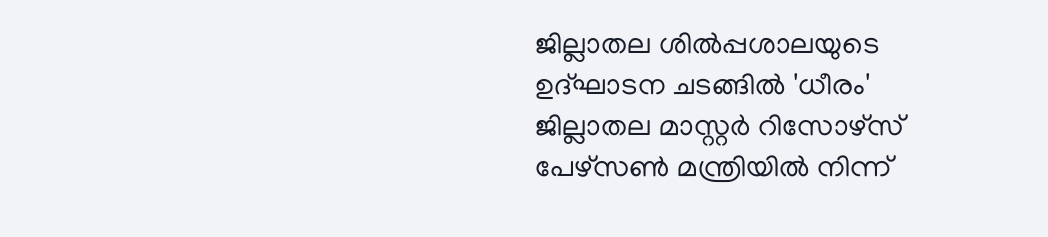ജില്ലാതല ശില്‍പ്പശാലയുടെ ഉദ്ഘാടന ചടങ്ങില്‍ 'ധീരം' ജില്ലാതല മാസ്റ്റര്‍ റിസോഴ്‌സ് പേഴ്‌സണ്‍ മന്ത്രിയില്‍ നിന്ന്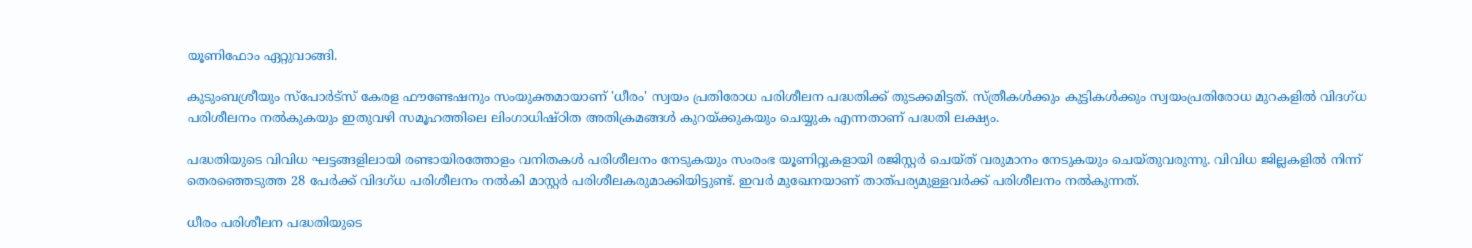യൂണിഫോം ഏറ്റുവാങ്ങി.

കുടുംബശ്രീയും സ്‌പോര്‍ട്‌സ് കേരള ഫൗണ്ടേഷനും സംയുക്തമായാണ് 'ധീരം' സ്വയം പ്രതിരോധ പരിശീലന പദ്ധതിക്ക് തുടക്കമിട്ടത്. സ്ത്രീകള്‍ക്കും കുട്ടികള്‍ക്കും സ്വയംപ്രതിരോധ മുറകളില്‍ വിദഗ്ധ പരിശീലനം നല്‍കുകയും ഇതുവഴി സമൂഹത്തിലെ ലിംഗാധിഷ്ഠിത അതിക്രമങ്ങള്‍ കുറയ്ക്കുകയും ചെയ്യുക എന്നതാണ് പദ്ധതി ലക്ഷ്യം.

പദ്ധതിയുടെ വിവിധ ഘട്ടങ്ങളിലായി രണ്ടായിരത്തോളം വനിതകള്‍ പരിശീലനം നേടുകയും സംരംഭ യൂണിറ്റുകളായി രജിസ്റ്റര്‍ ചെയ്ത് വരുമാനം നേടുകയും ചെയ്തുവരുന്നു. വിവിധ ജില്ലകളില്‍ നിന്ന് തെരഞ്ഞെടുത്ത 28 പേര്‍ക്ക് വിദഗ്ധ പരിശീലനം നല്‍കി മാസ്റ്റര്‍ പരിശീലകരുമാക്കിയിട്ടുണ്ട്. ഇവര്‍ മുഖേനയാണ് താത്പര്യമുള്ളവര്‍ക്ക് പരിശീലനം നല്‍കുന്നത്.

ധീരം പരിശീലന പദ്ധതിയുടെ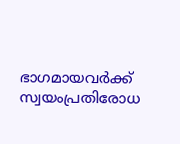ഭാഗമായവര്‍ക്ക് സ്വയംപ്രതിരോധ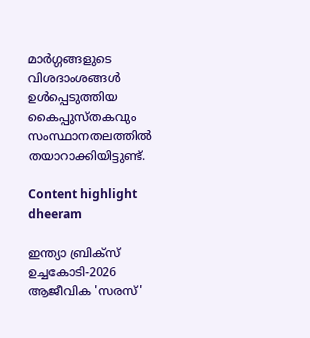മാര്‍ഗ്ഗങ്ങളുടെ വിശദാംശങ്ങള്‍ ഉള്‍പ്പെടുത്തിയ കൈപ്പുസ്തകവും സംസ്ഥാനതലത്തില്‍ തയാറാക്കിയിട്ടുണ്ട്.

Content highlight
dheeram

ഇന്ത്യാ ബ്രിക്സ് ഉച്ചകോടി-2026 ആജീവിക 'സരസ്'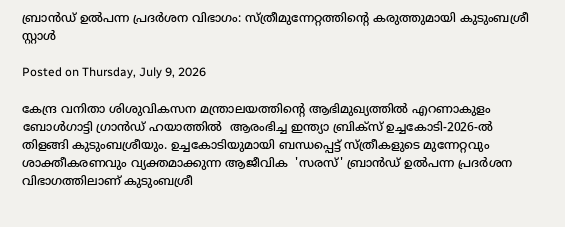ബ്രാന്‍ഡ് ഉല്‍പന്ന പ്രദര്‍ശന വിഭാഗം: സ്ത്രീമുന്നേറ്റത്തിന്‍റെ കരുത്തുമായി കുടുംബശ്രീ സ്റ്റാള്‍

Posted on Thursday, July 9, 2026

കേന്ദ്ര വനിതാ ശിശുവികസന മന്ത്രാലയത്തിന്‍റെ ആഭിമുഖ്യത്തില്‍ എറണാകുളം ബോള്‍ഗാട്ടി ഗ്രാന്‍ഡ് ഹയാത്തില്‍  ആരംഭിച്ച ഇന്ത്യാ ബ്രിക്സ് ഉച്ചകോടി-2026-ല്‍ തിളങ്ങി കുടുംബശ്രീയും. ഉച്ചകോടിയുമായി ബന്ധപ്പെട്ട് സ്ത്രീകളുടെ മുന്നേറ്റവും ശാക്തീകരണവും വ്യക്തമാക്കുന്ന ആജീവിക  'സരസ്' ബ്രാന്‍ഡ് ഉല്‍പന്ന പ്രദര്‍ശന വിഭാഗത്തിലാണ് കുടുംബശ്രീ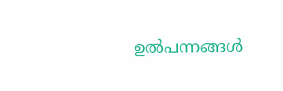ഉല്‍പന്നങ്ങള്‍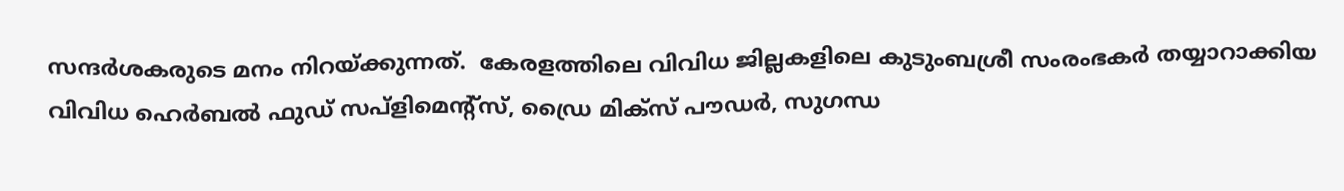സന്ദര്‍ശകരുടെ മനം നിറയ്ക്കുന്നത്.  കേരളത്തിലെ വിവിധ ജില്ലകളിലെ കുടുംബശ്രീ സംരംഭകര്‍ തയ്യാറാക്കിയ വിവിധ ഹെര്‍ബല്‍ ഫുഡ് സപ്ളിമെന്‍റ്സ്, ഡ്രൈ മിക്സ് പൗഡര്‍, സുഗന്ധ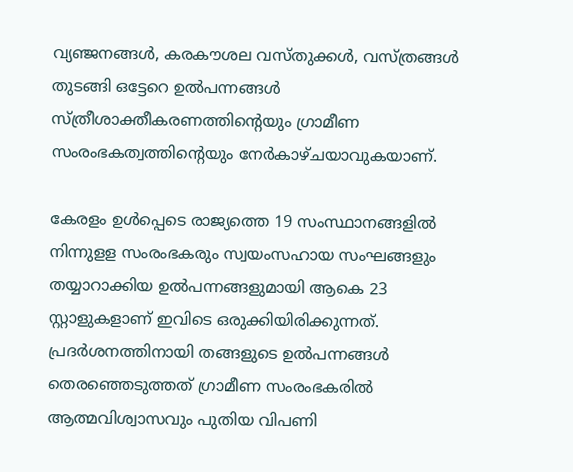വ്യഞ്ജനങ്ങള്‍, കരകൗശല വസ്തുക്കള്‍, വസ്ത്രങ്ങള്‍ തുടങ്ങി ഒട്ടേറെ ഉല്‍പന്നങ്ങള്‍ സ്ത്രീശാക്തീകരണത്തിന്‍റെയും ഗ്രാമീണ സംരംഭകത്വത്തിന്‍റെയും നേര്‍കാഴ്ചയാവുകയാണ്.

കേരളം ഉള്‍പ്പെടെ രാജ്യത്തെ 19 സംസ്ഥാനങ്ങളില്‍ നിന്നുളള സംരംഭകരും സ്വയംസഹായ സംഘങ്ങളും തയ്യാറാക്കിയ ഉല്‍പന്നങ്ങളുമായി ആകെ 23 സ്റ്റാളുകളാണ് ഇവിടെ ഒരുക്കിയിരിക്കുന്നത്. പ്രദര്‍ശനത്തിനായി തങ്ങളുടെ ഉല്‍പന്നങ്ങള്‍ തെരഞ്ഞെടുത്തത് ഗ്രാമീണ സംരംഭകരില്‍ ആത്മവിശ്വാസവും പുതിയ വിപണി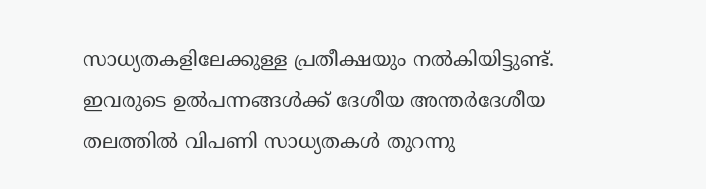സാധ്യതകളിലേക്കുള്ള പ്രതീക്ഷയും നല്‍കിയിട്ടുണ്ട്. ഇവരുടെ ഉല്‍പന്നങ്ങള്‍ക്ക് ദേശീയ അന്തര്‍ദേശീയ തലത്തില്‍ വിപണി സാധ്യതകള്‍ തുറന്നു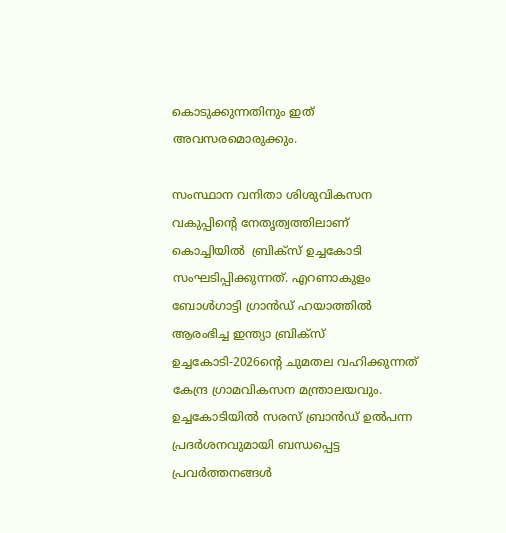കൊടുക്കുന്നതിനും ഇത് അവസരമൊരുക്കും.

സംസ്ഥാന വനിതാ ശിശുവികസന വകുപ്പിന്‍റെ നേതൃത്വത്തിലാണ് കൊച്ചിയില്‍  ബ്രിക്സ് ഉച്ചകോടി സംഘടിപ്പിക്കുന്നത്. എറണാകുളം ബോള്‍ഗാട്ടി ഗ്രാന്‍ഡ് ഹയാത്തില്‍  ആരംഭിച്ച ഇന്ത്യാ ബ്രിക്സ് ഉച്ചകോടി-2026ന്‍റെ ചുമതല വഹിക്കുന്നത് കേന്ദ്ര ഗ്രാമവികസന മന്ത്രാലയവും. ഉച്ചകോടിയില്‍ സരസ് ബ്രാന്‍ഡ് ഉല്‍പന്ന പ്രദര്‍ശനവുമായി ബന്ധപ്പെട്ട പ്രവര്‍ത്തനങ്ങള്‍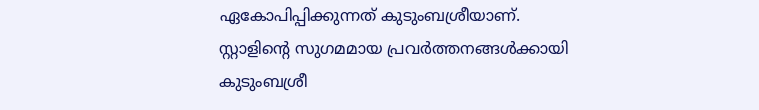ഏകോപിപ്പിക്കുന്നത് കുടുംബശ്രീയാണ്.   സ്റ്റാളിന്‍റെ സുഗമമായ പ്രവര്‍ത്തനങ്ങള്‍ക്കായി കുടുംബശ്രീ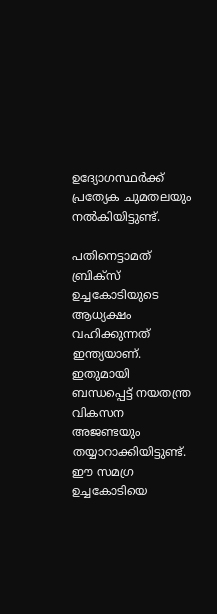ഉദ്യോഗസ്ഥര്‍ക്ക് പ്രത്യേക ചുമതലയും നല്‍കിയിട്ടുണ്ട്.

പതിനെട്ടാമത് ബ്രിക്സ് ഉച്ചകോടിയുടെ ആധ്യക്ഷം വഹിക്കുന്നത് ഇന്ത്യയാണ്. ഇതുമായി ബന്ധപ്പെട്ട് നയതന്ത്ര വികസന അജണ്ടയും തയ്യാറാക്കിയിട്ടുണ്ട്. ഈ സമഗ്ര ഉച്ചകോടിയെ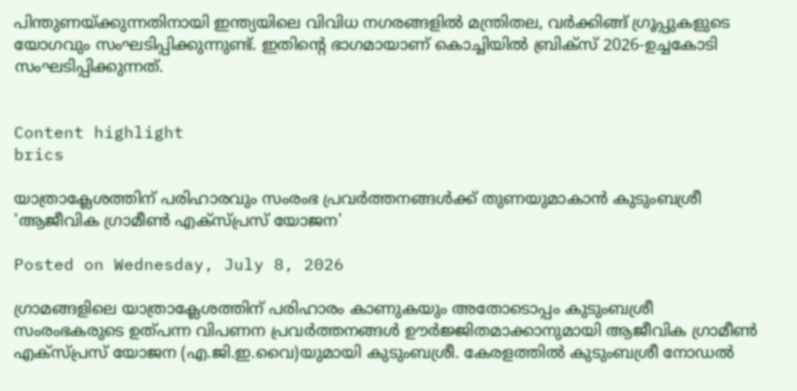പിന്തുണയ്ക്കുന്നതിനായി ഇന്ത്യയിലെ വിവിധ നഗരങ്ങളില്‍ മന്ത്രിതല, വര്‍ക്കിങ്ങ് ഗ്രൂപ്പുകളുടെ യോഗവും സംഘടിപ്പിക്കുന്നുണ്ട്. ഇതിന്‍റെ ഭാഗമായാണ് കൊച്ചിയില്‍ ബ്രിക്സ് 2026-ഉച്ചകോടി സംഘടിപ്പിക്കുന്നത്.


Content highlight
brics

യാത്രാക്ലേശത്തിന് പരിഹാരവും സംരംഭ പ്രവര്‍ത്തനങ്ങള്‍ക്ക് തുണയുമാകാന്‍ കുടുംബശ്രീ 'ആജീവിക ഗ്രാമീണ്‍ എക്‌സ്പ്രസ് യോജന'

Posted on Wednesday, July 8, 2026

ഗ്രാമങ്ങളിലെ യാത്രാക്ലേശത്തിന് പരിഹാരം കാണുകയും അതോടൊപ്പം കുടുംബശ്രീ സംരംഭകരുടെ ഉത്പന്ന വിപണന പ്രവര്‍ത്തനങ്ങള്‍ ഊര്‍ജ്ജിതമാക്കാനുമായി ആജീവിക ഗ്രാമീണ്‍ എക്‌സ്പ്രസ് യോജന (എ.ജി.ഇ.വൈ)യുമായി കുടുംബശ്രീ. കേരളത്തില്‍ കുടുംബശ്രീ നോഡല്‍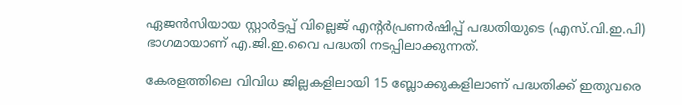ഏജന്‍സിയായ സ്റ്റാര്‍ട്ടപ്പ് വില്ലെജ് എന്റര്‍പ്രണര്‍ഷിപ്പ് പദ്ധതിയുടെ (എസ്.വി.ഇ.പി) ഭാഗമായാണ് എ.ജി.ഇ.വൈ പദ്ധതി നടപ്പിലാക്കുന്നത്.

കേരളത്തിലെ വിവിധ ജില്ലകളിലായി 15 ബ്ലോക്കുകളിലാണ് പദ്ധതിക്ക് ഇതുവരെ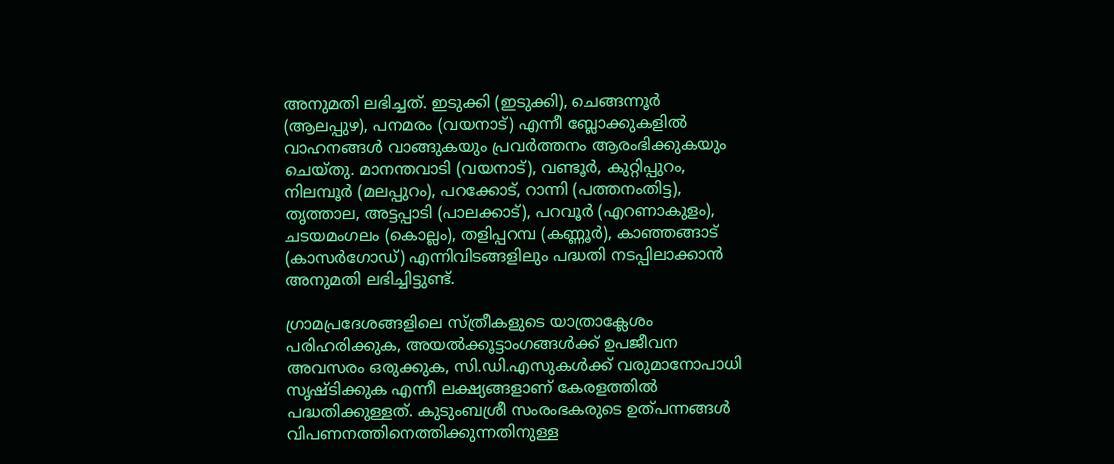അനുമതി ലഭിച്ചത്. ഇടുക്കി (ഇടുക്കി), ചെങ്ങന്നൂര്‍ (ആലപ്പുഴ), പനമരം (വയനാട്) എന്നീ ബ്ലോക്കുകളില്‍ വാഹനങ്ങള്‍ വാങ്ങുകയും പ്രവര്‍ത്തനം ആരംഭിക്കുകയും ചെയ്തു. മാനന്തവാടി (വയനാട്), വണ്ടൂര്‍, കുറ്റിപ്പുറം, നിലമ്പൂര്‍ (മലപ്പുറം), പറക്കോട്, റാന്നി (പത്തനംതിട്ട), തൃത്താല, അട്ടപ്പാടി (പാലക്കാട്), പറവൂര്‍ (എറണാകുളം), ചടയമംഗലം (കൊല്ലം), തളിപ്പറമ്പ (കണ്ണൂര്‍), കാഞ്ഞങ്ങാട് (കാസര്‍ഗോഡ്) എന്നിവിടങ്ങളിലും പദ്ധതി നടപ്പിലാക്കാന്‍ അനുമതി ലഭിച്ചിട്ടുണ്ട്.

ഗ്രാമപ്രദേശങ്ങളിലെ സ്ത്രീകളുടെ യാത്രാക്ലേശം പരിഹരിക്കുക, അയല്‍ക്കൂട്ടാംഗങ്ങള്‍ക്ക് ഉപജീവന അവസരം ഒരുക്കുക, സി.ഡി.എസുകള്‍ക്ക് വരുമാനോപാധി സൃഷ്ടിക്കുക എന്നീ ലക്ഷ്യങ്ങളാണ് കേരളത്തില്‍ പദ്ധതിക്കുള്ളത്. കുടുംബശ്രീ സംരംഭകരുടെ ഉത്പന്നങ്ങള്‍ വിപണനത്തിനെത്തിക്കുന്നതിനുള്ള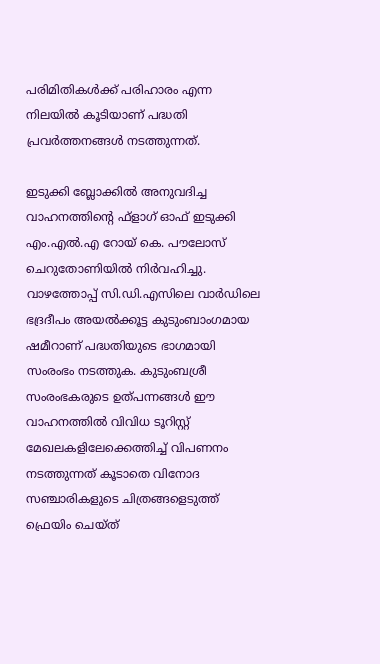പരിമിതികള്‍ക്ക് പരിഹാരം എന്ന നിലയില്‍ കൂടിയാണ് പദ്ധതി പ്രവര്‍ത്തനങ്ങള്‍ നടത്തുന്നത്.

ഇടുക്കി ബ്ലോക്കില്‍ അനുവദിച്ച വാഹനത്തിന്റെ ഫ്‌ളാഗ് ഓഫ് ഇടുക്കി എം.എല്‍.എ റോയ് കെ. പൗലോസ് ചെറുതോണിയില്‍ നിര്‍വഹിച്ചു. വാഴത്തോപ്പ് സി.ഡി.എസിലെ വാര്‍ഡിലെ ഭദ്രദീപം അയല്‍ക്കൂട്ട കുടുംബാംഗമായ ഷമീറാണ് പദ്ധതിയുടെ ഭാഗമായി സംരംഭം നടത്തുക. കുടുംബശ്രീ സംരംഭകരുടെ ഉത്പന്നങ്ങള്‍ ഈ വാഹനത്തില്‍ വിവിധ ടൂറിസ്റ്റ് മേഖലകളിലേക്കെത്തിച്ച് വിപണനം നടത്തുന്നത് കൂടാതെ വിനോദ സഞ്ചാരികളുടെ ചിത്രങ്ങളെടുത്ത് ഫ്രെയിം ചെയ്ത്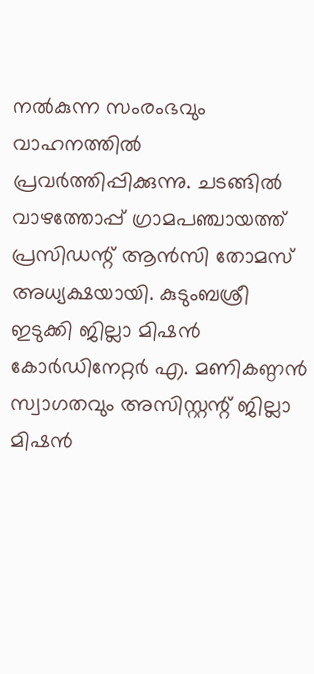നല്‍കുന്ന സംരംഭവും വാഹനത്തില്‍ പ്രവര്‍ത്തിപ്പിക്കുന്നു. ചടങ്ങില്‍ വാഴത്തോപ്പ് ഗ്രാമപഞ്ചായത്ത് പ്രസിഡന്റ് ആന്‍സി തോമസ് അധ്യക്ഷയായി. കുടുംബശ്രീ ഇടുക്കി ജില്ലാ മിഷന്‍ കോര്‍ഡിനേറ്റര്‍ എ. മണികണ്ഠന്‍ സ്വാഗതവും അസിസ്റ്റന്റ് ജില്ലാ മിഷന്‍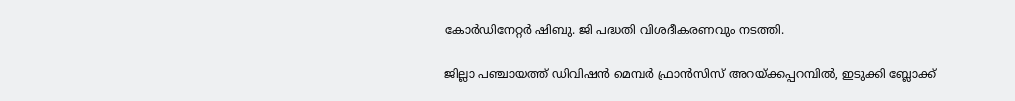കോര്‍ഡിനേറ്റര്‍ ഷിബു. ജി പദ്ധതി വിശദീകരണവും നടത്തി.

ജില്ലാ പഞ്ചായത്ത് ഡിവിഷന്‍ മെമ്പര്‍ ഫ്രാന്‍സിസ് അറയ്ക്കപ്പറമ്പില്‍, ഇടുക്കി ബ്ലോക്ക്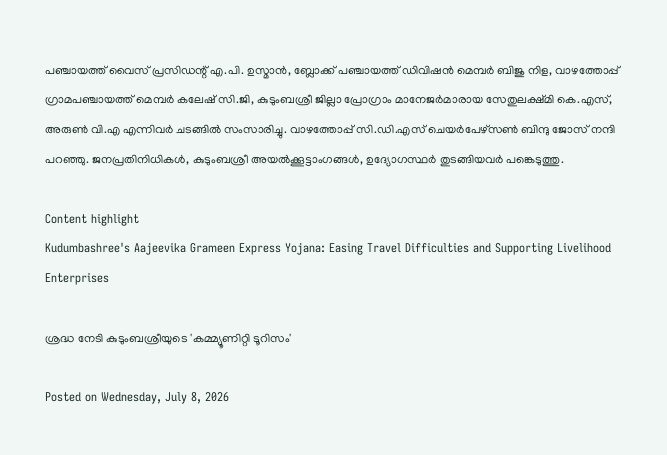പഞ്ചായത്ത് വൈസ് പ്രസിഡന്റ് എ.പി. ഉസ്മാന്‍, ബ്ലോക്ക് പഞ്ചായത്ത് ഡിവിഷന്‍ മെമ്പര്‍ ബിജു നിള, വാഴത്തോപ്പ് ഗ്രാമപഞ്ചായത്ത് മെമ്പര്‍ കലേഷ് സി.ജി, കുടുംബശ്രീ ജില്ലാ പ്രോഗ്രാം മാനേജര്‍മാരായ സേതുലക്ഷ്മി കെ.എസ്, അരുണ്‍ വി.എ എന്നിവര്‍ ചടങ്ങില്‍ സംസാരിച്ചു. വാഴത്തോപ്പ് സി.ഡി.എസ് ചെയര്‍പേഴ്‌സണ്‍ ബിന്ദു ജോസ് നന്ദി പറഞ്ഞു. ജനപ്രതിനിധികള്‍, കുടുംബശ്രീ അയല്‍ക്കൂട്ടാംഗങ്ങള്‍, ഉദ്യോഗസ്ഥര്‍ തുടങ്ങിയവര്‍ പങ്കെടുത്തു.

Content highlight
Kudumbashree's Aajeevika Grameen Express Yojana: Easing Travel Difficulties and Supporting Livelihood Enterprises

ശ്രദ്ധ നേടി കുടുംബശ്രീയുടെ 'കമ്മ്യൂണിറ്റി ടൂറിസം'

Posted on Wednesday, July 8, 2026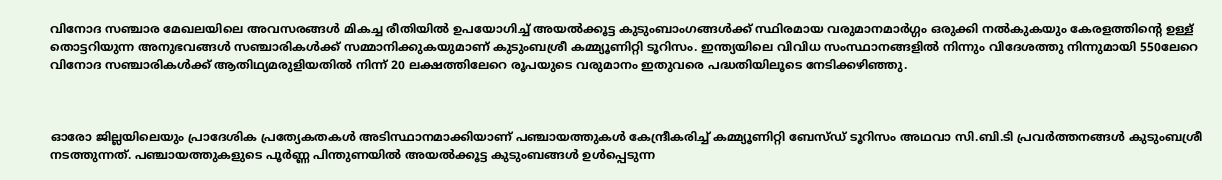വിനോദ സഞ്ചാര മേഖലയിലെ അവസരങ്ങള്‍ മികച്ച രീതിയില്‍ ഉപയോഗിച്ച് അയല്‍ക്കൂട്ട കുടുംബാംഗങ്ങള്‍ക്ക് സ്ഥിരമായ വരുമാനമാര്‍ഗ്ഗം ഒരുക്കി നല്‍കുകയും കേരളത്തിന്റെ ഉള്ള് തൊട്ടറിയുന്ന അനുഭവങ്ങള്‍ സഞ്ചാരികള്‍ക്ക് സമ്മാനിക്കുകയുമാണ് കുടുംബശ്രീ കമ്മ്യൂണിറ്റി ടൂറിസം. ഇന്ത്യയിലെ വിവിധ സംസ്ഥാനങ്ങളില്‍ നിന്നും വിദേശത്തു നിന്നുമായി 550ലേറെ വിനോദ സഞ്ചാരികള്‍ക്ക് ആതിഥ്യമരുളിയതില്‍ നിന്ന് 20 ലക്ഷത്തിലേറെ രൂപയുടെ വരുമാനം ഇതുവരെ പദ്ധതിയിലൂടെ നേടിക്കഴിഞ്ഞു.



ഓരോ ജില്ലയിലെയും പ്രാദേശിക പ്രത്യേകതകള്‍ അടിസ്ഥാനമാക്കിയാണ് പഞ്ചായത്തുകള്‍ കേന്ദ്രീകരിച്ച് കമ്മ്യൂണിറ്റി ബേസ്ഡ് ടൂറിസം അഥവാ സി.ബി.ടി പ്രവര്‍ത്തനങ്ങള്‍ കുടുംബശ്രീ നടത്തുന്നത്. പഞ്ചായത്തുകളുടെ പൂര്‍ണ്ണ പിന്തുണയില്‍ അയല്‍ക്കൂട്ട കുടുംബങ്ങള്‍ ഉള്‍പ്പെടുന്ന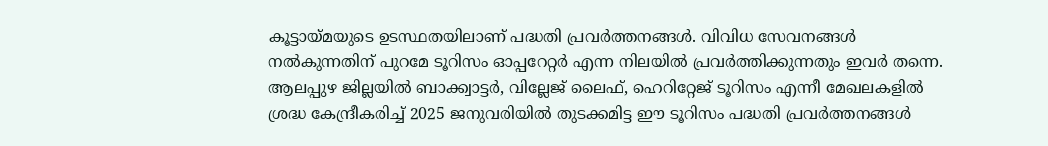കൂട്ടായ്മയുടെ ഉടസ്ഥതയിലാണ് പദ്ധതി പ്രവര്‍ത്തനങ്ങള്‍. വിവിധ സേവനങ്ങള്‍ നല്‍കുന്നതിന് പുറമേ ടൂറിസം ഓപ്പറേറ്റര്‍ എന്ന നിലയില്‍ പ്രവര്‍ത്തിക്കുന്നതും ഇവര്‍ തന്നെ. ആലപ്പുഴ ജില്ലയില്‍ ബാക്ക്വാട്ടര്‍, വില്ലേജ് ലൈഫ്, ഹെറിറ്റേജ് ടൂറിസം എന്നീ മേഖലകളില്‍ ശ്രദ്ധ കേന്ദ്രീകരിച്ച് 2025 ജനുവരിയില്‍ തുടക്കമിട്ട ഈ ടൂറിസം പദ്ധതി പ്രവര്‍ത്തനങ്ങള്‍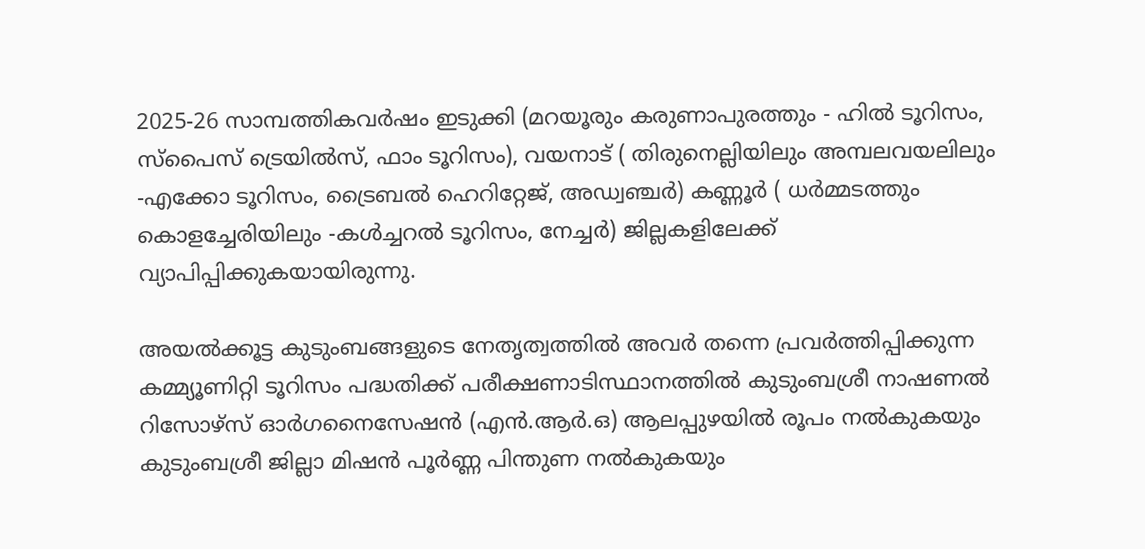2025-26 സാമ്പത്തികവര്‍ഷം ഇടുക്കി (മറയൂരും കരുണാപുരത്തും - ഹില്‍ ടൂറിസം, സ്പൈസ് ട്രെയില്‍സ്, ഫാം ടൂറിസം), വയനാട് ( തിരുനെല്ലിയിലും അമ്പലവയലിലും -എക്കോ ടൂറിസം, ട്രൈബല്‍ ഹെറിറ്റേജ്, അഡ്വഞ്ചര്‍) കണ്ണൂര്‍ ( ധര്‍മ്മടത്തും കൊളച്ചേരിയിലും -കള്‍ച്ചറല്‍ ടൂറിസം, നേച്ചര്‍) ജില്ലകളിലേക്ക് വ്യാപിപ്പിക്കുകയായിരുന്നു.

അയല്‍ക്കൂട്ട കുടുംബങ്ങളുടെ നേതൃത്വത്തില്‍ അവര്‍ തന്നെ പ്രവര്‍ത്തിപ്പിക്കുന്ന കമ്മ്യൂണിറ്റി ടൂറിസം പദ്ധതിക്ക് പരീക്ഷണാടിസ്ഥാനത്തില്‍ കുടുംബശ്രീ നാഷണല്‍ റിസോഴ്സ് ഓര്‍ഗനൈസേഷന്‍ (എന്‍.ആര്‍.ഒ) ആലപ്പുഴയില്‍ രൂപം നല്‍കുകയും കുടുംബശ്രീ ജില്ലാ മിഷന്‍ പൂര്‍ണ്ണ പിന്തുണ നല്‍കുകയും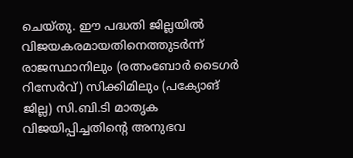ചെയ്തു. ഈ പദ്ധതി ജില്ലയില്‍ വിജയകരമായതിനെത്തുടര്‍ന്ന് രാജസ്ഥാനിലും (രത്നംബോര്‍ ടൈഗര്‍ റിസേര്‍വ്) സിക്കിമിലും (പക്യോങ് ജില്ല) സി.ബി.ടി മാതൃക വിജയിപ്പിച്ചതിന്റെ അനുഭവ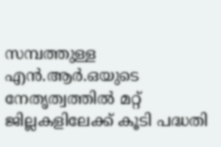സമ്പത്തുള്ള എന്‍.ആര്‍.ഒയുടെ നേതൃത്വത്തില്‍ മറ്റ് ജില്ലകളിലേക്ക് കൂടി പദ്ധതി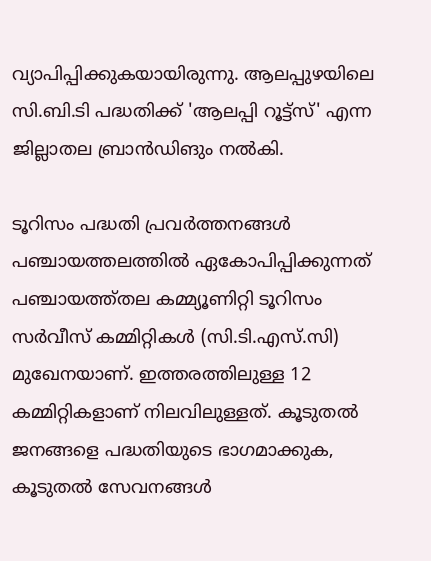വ്യാപിപ്പിക്കുകയായിരുന്നു. ആലപ്പുഴയിലെ സി.ബി.ടി പദ്ധതിക്ക് 'ആലപ്പി റൂട്ട്‌സ്' എന്ന ജില്ലാതല ബ്രാന്‍ഡിങും നല്‍കി.

ടൂറിസം പദ്ധതി പ്രവര്‍ത്തനങ്ങള്‍ പഞ്ചായത്തലത്തില്‍ ഏകോപിപ്പിക്കുന്നത് പഞ്ചായത്ത്തല കമ്മ്യൂണിറ്റി ടൂറിസം സര്‍വീസ് കമ്മിറ്റികള്‍ (സി.ടി.എസ്.സി) മുഖേനയാണ്. ഇത്തരത്തിലുള്ള 12 കമ്മിറ്റികളാണ് നിലവിലുള്ളത്. കൂടുതല്‍ ജനങ്ങളെ പദ്ധതിയുടെ ഭാഗമാക്കുക, കൂടുതല്‍ സേവനങ്ങള്‍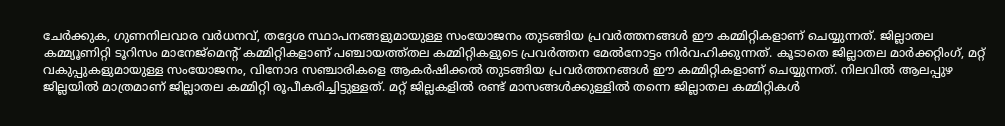ചേര്‍ക്കുക, ഗുണനിലവാര വര്‍ധനവ്, തദ്ദേശ സ്ഥാപനങ്ങളുമായുള്ള സംയോജനം തുടങ്ങിയ പ്രവര്‍ത്തനങ്ങള്‍ ഈ കമ്മിറ്റികളാണ് ചെയ്യുന്നത്. ജില്ലാതല കമ്മ്യൂണിറ്റി ടൂറിസം മാനേജ്‌മെന്റ് കമ്മിറ്റികളാണ് പഞ്ചായത്ത്തല കമ്മിറ്റികളുടെ പ്രവര്‍ത്തന മേല്‍നോട്ടം നിര്‍വഹിക്കുന്നത്. കൂടാതെ ജില്ലാതല മാര്‍ക്കറ്റിംഗ്, മറ്റ് വകുപ്പുകളുമായുള്ള സംയോജനം, വിനോദ സഞ്ചാരികളെ ആകര്‍ഷിക്കല്‍ തുടങ്ങിയ പ്രവര്‍ത്തനങ്ങള്‍ ഈ കമ്മിറ്റികളാണ് ചെയ്യുന്നത്. നിലവില്‍ ആലപ്പുഴ ജില്ലയില്‍ മാത്രമാണ് ജില്ലാതല കമ്മിറ്റി രൂപീകരിച്ചിട്ടുള്ളത്. മറ്റ് ജില്ലകളില്‍ രണ്ട് മാസങ്ങള്‍ക്കുള്ളില്‍ തന്നെ ജില്ലാതല കമ്മിറ്റികള്‍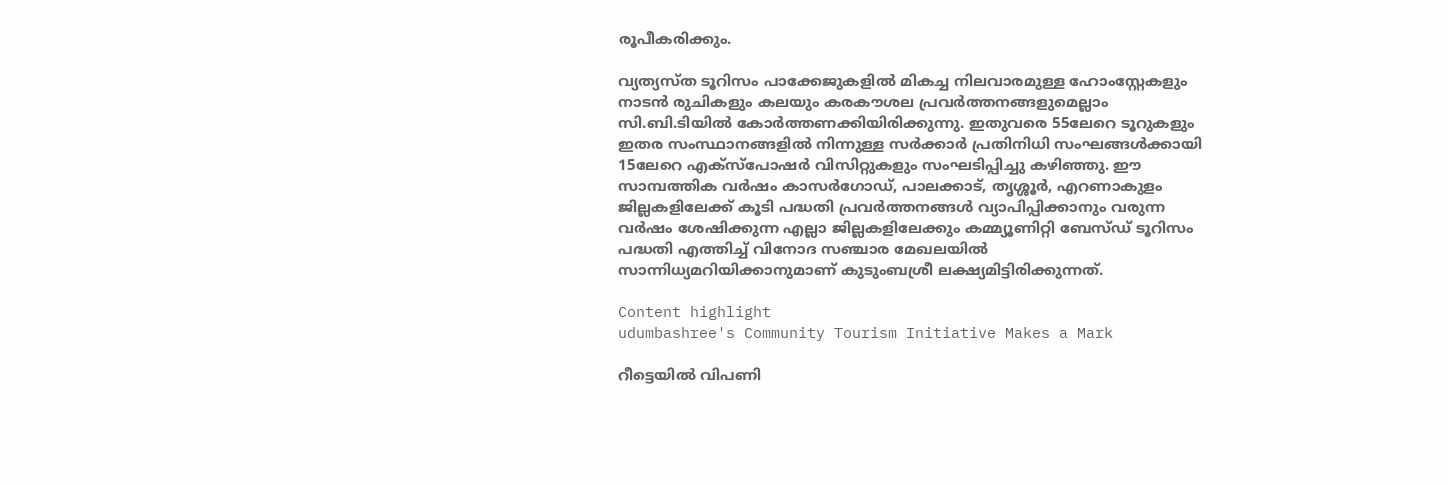രൂപീകരിക്കും.

വ്യത്യസ്ത ടൂറിസം പാക്കേജുകളില്‍ മികച്ച നിലവാരമുള്ള ഹോംസ്റ്റേകളും നാടന്‍ രുചികളും കലയും കരകൗശല പ്രവര്‍ത്തനങ്ങളുമെല്ലാം സി.ബി.ടിയില്‍ കോര്‍ത്തണക്കിയിരിക്കുന്നു. ഇതുവരെ 55ലേറെ ടൂറുകളും ഇതര സംസ്ഥാനങ്ങളില്‍ നിന്നുള്ള സര്‍ക്കാര്‍ പ്രതിനിധി സംഘങ്ങള്‍ക്കായി 15ലേറെ എക്സ്പോഷര്‍ വിസിറ്റുകളും സംഘടിപ്പിച്ചു കഴിഞ്ഞു. ഈ സാമ്പത്തിക വര്‍ഷം കാസര്‍ഗോഡ്, പാലക്കാട്, തൃശ്ശൂര്‍, എറണാകുളം ജില്ലകളിലേക്ക് കൂടി പദ്ധതി പ്രവര്‍ത്തനങ്ങള്‍ വ്യാപിപ്പിക്കാനും വരുന്ന വര്‍ഷം ശേഷിക്കുന്ന എല്ലാ ജില്ലകളിലേക്കും കമ്മ്യൂണിറ്റി ബേസ്ഡ് ടൂറിസം പദ്ധതി എത്തിച്ച് വിനോദ സഞ്ചാര മേഖലയില്‍ സാന്നിധ്യമറിയിക്കാനുമാണ് കുടുംബശ്രീ ലക്ഷ്യമിട്ടിരിക്കുന്നത്.

Content highlight
udumbashree's Community Tourism Initiative Makes a Mark

റീട്ടെയില്‍ വിപണി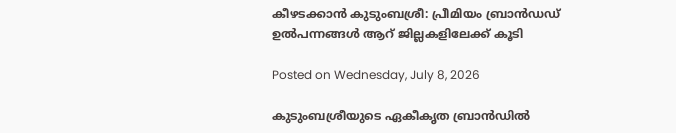കീഴടക്കാന്‍ കുടുംബശ്രീ: പ്രീമിയം ബ്രാന്‍ഡഡ് ഉല്‍പന്നങ്ങള്‍ ആറ് ജില്ലകളിലേക്ക് കൂടി

Posted on Wednesday, July 8, 2026

കുടുംബശ്രീയുടെ ഏകീകൃത ബ്രാന്‍ഡില്‍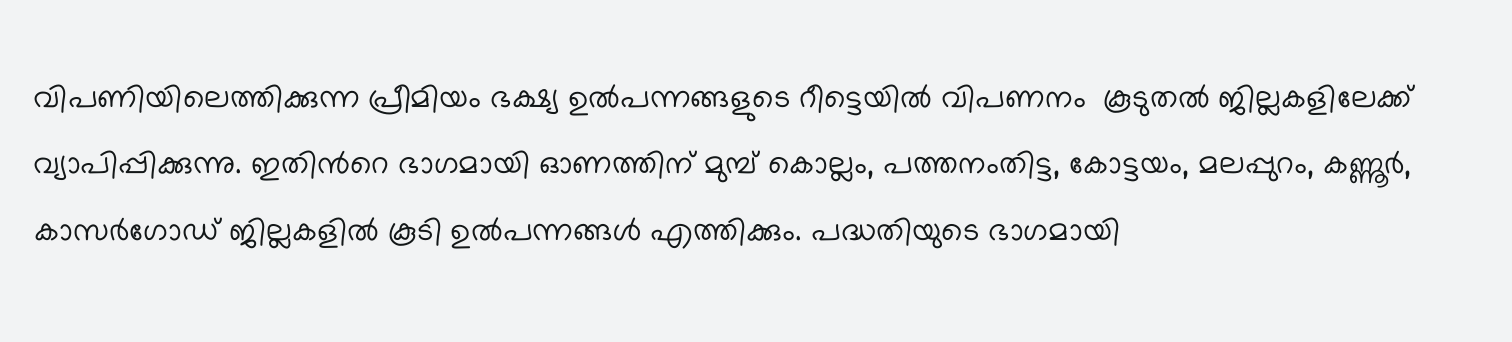വിപണിയിലെത്തിക്കുന്ന പ്രീമിയം ഭക്ഷ്യ ഉല്‍പന്നങ്ങളുടെ റീട്ടെയില്‍ വിപണനം  കൂടുതല്‍ ജില്ലകളിലേക്ക് വ്യാപിപ്പിക്കുന്നു. ഇതിന്‍റെ ഭാഗമായി ഓണത്തിന് മുമ്പ് കൊല്ലം, പത്തനംതിട്ട, കോട്ടയം, മലപ്പുറം, കണ്ണൂര്‍, കാസര്‍ഗോഡ് ജില്ലകളില്‍ കൂടി ഉല്‍പന്നങ്ങള്‍ എത്തിക്കും. പദ്ധതിയുടെ ഭാഗമായി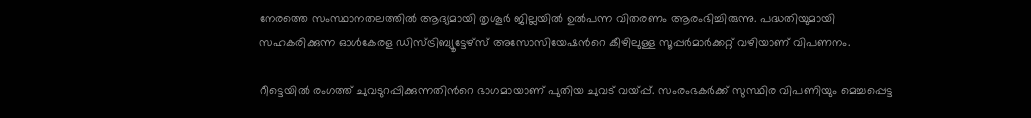നേരത്തെ സംസ്ഥാനതലത്തില്‍ ആദ്യമായി തൃശൂര്‍ ജില്ലയില്‍ ഉല്‍പന്ന വിതരണം ആരംഭിച്ചിരുന്നു. പദ്ധതിയുമായി സഹകരിക്കുന്ന ഓള്‍കേരള ഡിസ്ട്രിബ്യൂട്ടേഴ്സ് അസോസിയേഷന്‍റെ കീഴിലുള്ള സൂപ്പര്‍മാര്‍ക്കറ്റ് വഴിയാണ് വിപണനം.

റീട്ടെയില്‍ രംഗത്ത് ചുവടുറപ്പിക്കുന്നതിന്‍റെ ഭാഗമായാണ് പുതിയ ചുവട് വയ്പ്പ്. സംരംഭകര്‍ക്ക് സുസ്ഥിര വിപണിയും മെച്ചപ്പെട്ട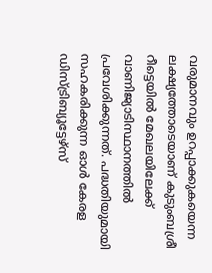വരുമാനവും ഉറപ്പാക്കുകയെന്ന ലക്ഷ്യത്തോടെയാണ് കുടുംബശ്രീ റീട്ടെയില്‍ മേഖലയിലേക്ക് വാണിജ്യാടിസ്ഥാനത്തില്‍ പ്രവേശിക്കുന്നത്. പദ്ധതിയുമായി സഹകരിക്കുന്ന ഓള്‍ കേരള ഡിസ്ട്രിബ്യൂട്ടേഴ്സ്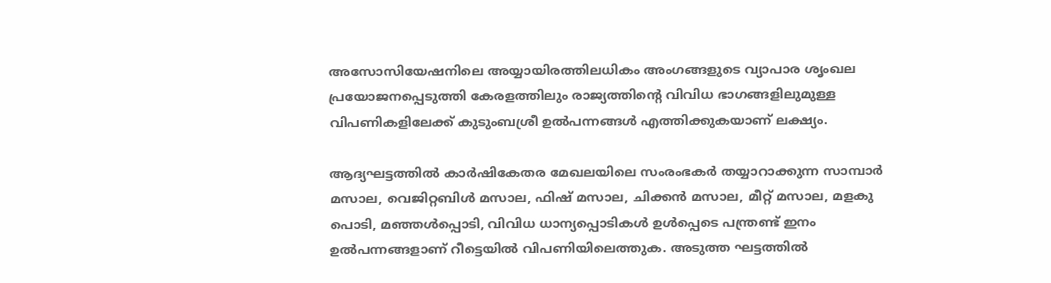അസോസിയേഷനിലെ അയ്യായിരത്തിലധികം അംഗങ്ങളുടെ വ്യാപാര ശൃംഖല പ്രയോജനപ്പെടുത്തി കേരളത്തിലും രാജ്യത്തിന്‍റെ വിവിധ ഭാഗങ്ങളിലുമുള്ള വിപണികളിലേക്ക് കുടുംബശ്രീ ഉല്‍പന്നങ്ങള്‍ എത്തിക്കുകയാണ് ലക്ഷ്യം.

ആദ്യഘട്ടത്തില്‍ കാര്‍ഷികേതര മേഖലയിലെ സംരംഭകര്‍ തയ്യാറാക്കുന്ന സാമ്പാര്‍ മസാല, വെജിറ്റബിള്‍ മസാല, ഫിഷ് മസാല, ചിക്കന്‍ മസാല, മീറ്റ് മസാല, മളകു പൊടി, മഞ്ഞള്‍പ്പൊടി, വിവിധ ധാന്യപ്പൊടികള്‍ ഉള്‍പ്പെടെ പന്ത്രണ്ട് ഇനം ഉല്‍പന്നങ്ങളാണ് റീട്ടെയില്‍ വിപണിയിലെത്തുക. അടുത്ത ഘട്ടത്തില്‍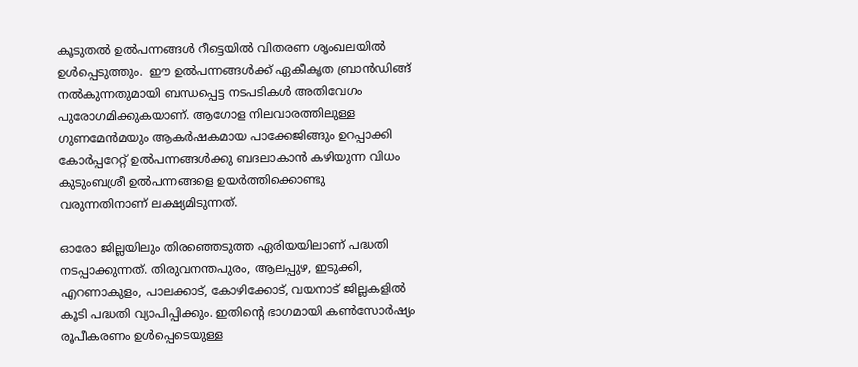കൂടുതല്‍ ഉല്‍പന്നങ്ങള്‍ റീട്ടെയില്‍ വിതരണ ശൃംഖലയില്‍ ഉള്‍പ്പെടുത്തും.  ഈ ഉല്‍പന്നങ്ങള്‍ക്ക് ഏകീകൃത ബ്രാന്‍ഡിങ്ങ് നല്‍കുന്നതുമായി ബന്ധപ്പെട്ട നടപടികള്‍ അതിവേഗം പുരോഗമിക്കുകയാണ്. ആഗോള നിലവാരത്തിലുള്ള ഗുണമേന്‍മയും ആകര്‍ഷകമായ പാക്കേജിങ്ങും ഉറപ്പാക്കി കോര്‍പ്പറേറ്റ് ഉല്‍പന്നങ്ങള്‍ക്കു ബദലാകാന്‍ കഴിയുന്ന വിധം കുടുംബശ്രീ ഉല്‍പന്നങ്ങളെ ഉയര്‍ത്തിക്കൊണ്ടു വരുന്നതിനാണ് ലക്ഷ്യമിടുന്നത്.

ഓരോ ജില്ലയിലും തിരഞ്ഞെടുത്ത ഏരിയയിലാണ് പദ്ധതി നടപ്പാക്കുന്നത്. തിരുവനന്തപുരം, ആലപ്പുഴ, ഇടുക്കി, എറണാകുളം, പാലക്കാട്, കോഴിക്കോട്, വയനാട് ജില്ലകളില്‍ കൂടി പദ്ധതി വ്യാപിപ്പിക്കും. ഇതിന്‍റെ ഭാഗമായി കണ്‍സോര്‍ഷ്യം രൂപീകരണം ഉള്‍പ്പെടെയുള്ള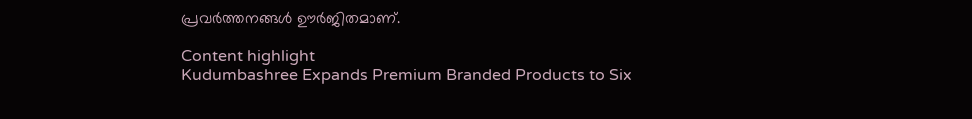പ്രവര്‍ത്തനങ്ങള്‍ ഊര്‍ജിതമാണ്.

Content highlight
Kudumbashree Expands Premium Branded Products to Six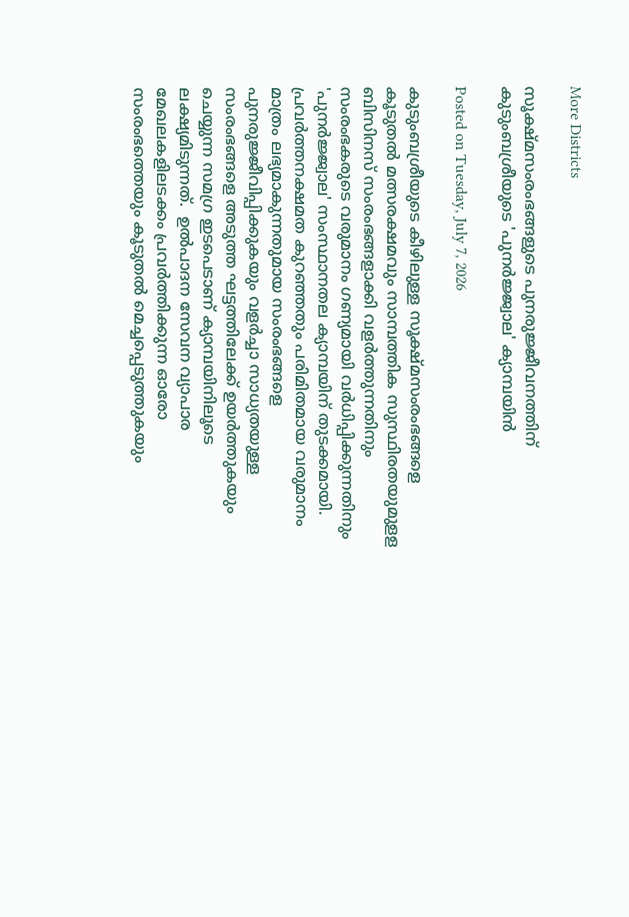More Districts

സൂക്ഷ്മസംരംഭങ്ങളുടെ പുനരുജ്ജീവനത്തിന് കുടുംബശ്രീയുടെ 'പുനര്‍ജ്ജ്വാല' ക്യാമ്പയിന്‍

Posted on Tuesday, July 7, 2026

കുടുംബശ്രീയുടെ കീഴിലുള്ള സൂക്ഷ്മസംരംഭങ്ങളെ കൂടുതല്‍ മത്സരക്ഷമവും സാമ്പത്തിക സുസ്ഥിരതയുമുളള ബിസിനസ് സംരംഭങ്ങളാക്കി വളര്‍ത്തുന്നതിനും സംരംഭകരുടെ വരുമാനം ഗണ്യമായി വര്‍ധിപ്പിക്കുന്നതിനും 'പുനര്‍ജ്ജ്വാല' സംസ്ഥാനതല ക്യാമ്പയിന് തുടക്കമായി. പ്രവര്‍ത്തനക്ഷമത കുറഞ്ഞതും പരിമിതമായ വരുമാനം മാത്രം ലഭ്യമാകുന്നതുമായ സംരംഭങ്ങളെ പുനരുജ്ജീവിപ്പിക്കുകയും വളര്‍ച്ചാ സാധ്യതയുള്ള സംരംഭങ്ങളെ അടുത്ത ഘട്ടത്തിലേക്ക് ഉയര്‍ത്തുകയും ചെയ്യുന്ന സമഗ്ര ഇടപെടാണ് ക്യാമ്പയിനിലൂടെ ലക്ഷ്യമിടുന്നത്.  ഉല്‍പാദന സേവന വ്യാപാര മേഖലകളിലടക്കം പ്രവര്‍ത്തിക്കുന്ന ഓരോ സംരംഭത്തെയും കൂടുതല്‍ മെച്ചപ്പെടുത്തുകയും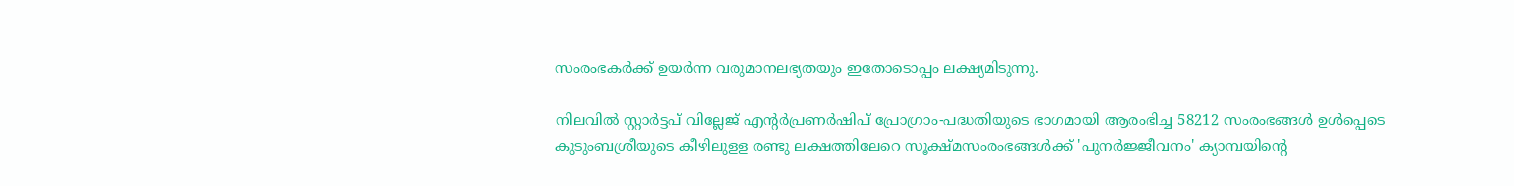സംരംഭകര്‍ക്ക് ഉയര്‍ന്ന വരുമാനലഭ്യതയും ഇതോടൊപ്പം ലക്ഷ്യമിടുന്നു.

നിലവില്‍ സ്റ്റാര്‍ട്ടപ് വില്ലേജ് എന്‍റര്‍പ്രണര്‍ഷിപ് പ്രോഗ്രാം-പദ്ധതിയുടെ ഭാഗമായി ആരംഭിച്ച 58212 സംരംഭങ്ങള്‍ ഉള്‍പ്പെടെ കുടുംബശ്രീയുടെ കീഴിലുളള രണ്ടു ലക്ഷത്തിലേറെ സൂക്ഷ്മസംരംഭങ്ങള്‍ക്ക് 'പുനര്‍ജ്ജീവനം' ക്യാമ്പയിന്‍റെ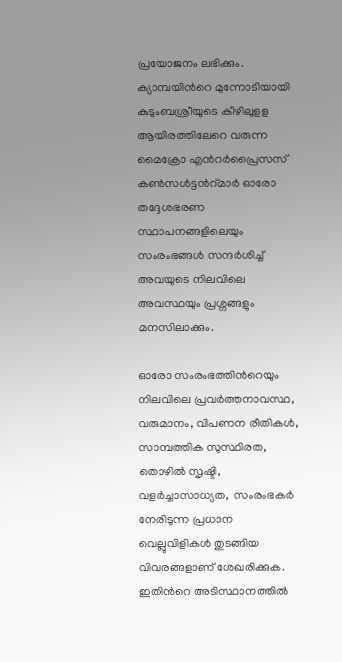പ്രയോജനം ലഭിക്കും. ക്യാമ്പയിന്‍റെ മുന്നോടിയായി കുടുംബശ്രീയുടെ കീഴിലുളള ആയിരത്തിലേറെ വരുന്ന മൈക്രോ എന്‍റര്‍പ്രൈസസ് കണ്‍സള്‍ട്ടന്‍റ്മാര്‍ ഓരോ തദ്ദേശഭരണ സ്ഥാപനങ്ങളിലെയും  സംരംഭങ്ങള്‍ സന്ദര്‍ശിച്ച് അവയുടെ നിലവിലെ അവസ്ഥയും പ്രശ്നങ്ങളും മനസിലാക്കും.

ഓരോ സംരംഭത്തിന്‍റെയും നിലവിലെ പ്രവര്‍ത്തനാവസ്ഥ, വരുമാനം, വിപണന രീതികള്‍, സാമ്പത്തിക സുസ്ഥിരത, തൊഴില്‍ സൃഷ്ടി, വളര്‍ച്ചാസാധ്യത,  സംരംഭകര്‍ നേരിടുന്ന പ്രധാന വെല്ലുവിളികള്‍ തുടങ്ങിയ വിവരങ്ങളാണ് ശേഖരിക്കുക.  ഇതിന്‍റെ അടിസ്ഥാനത്തില്‍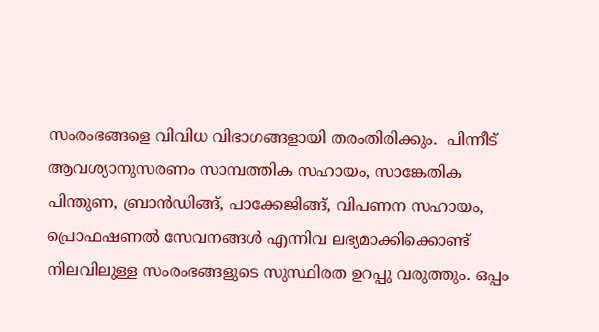സംരംഭങ്ങളെ വിവിധ വിഭാഗങ്ങളായി തരംതിരിക്കും.  പിന്നീട് ആവശ്യാനുസരണം സാമ്പത്തിക സഹായം, സാങ്കേതിക പിന്തുണ, ബ്രാന്‍ഡിങ്ങ്, പാക്കേജിങ്ങ്, വിപണന സഹായം, പ്രൊഫഷണല്‍ സേവനങ്ങള്‍ എന്നിവ ലഭ്യമാക്കിക്കൊണ്ട് നിലവിലുള്ള സംരംഭങ്ങളുടെ സുസ്ഥിരത ഉറപ്പു വരുത്തും. ഒപ്പം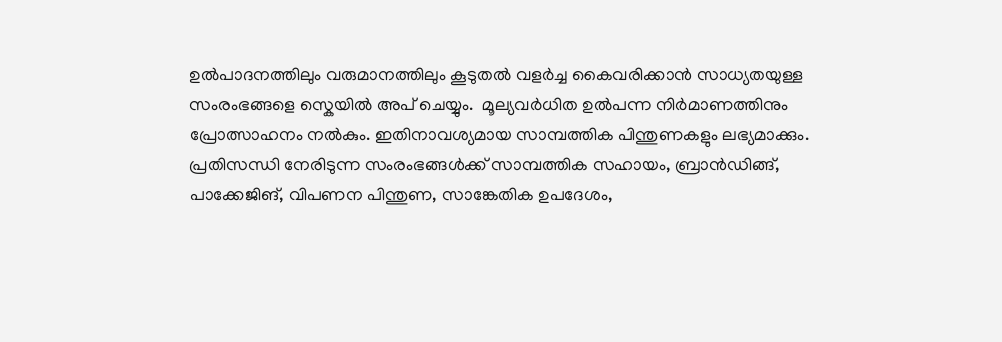ഉല്‍പാദനത്തിലും വരുമാനത്തിലും കൂടുതല്‍ വളര്‍ച്ച കൈവരിക്കാന്‍ സാധ്യതയുള്ള സംരംഭങ്ങളെ സ്കെയില്‍ അപ് ചെയ്യും.  മൂല്യവര്‍ധിത ഉല്‍പന്ന നിര്‍മാണത്തിനും പ്രോത്സാഹനം നല്‍കും. ഇതിനാവശ്യമായ സാമ്പത്തിക പിന്തുണകളും ലഭ്യമാക്കും. പ്രതിസന്ധി നേരിടുന്ന സംരംഭങ്ങള്‍ക്ക് സാമ്പത്തിക സഹായം, ബ്രാന്‍ഡിങ്ങ്, പാക്കേജിങ്, വിപണന പിന്തുണ, സാങ്കേതിക ഉപദേശം,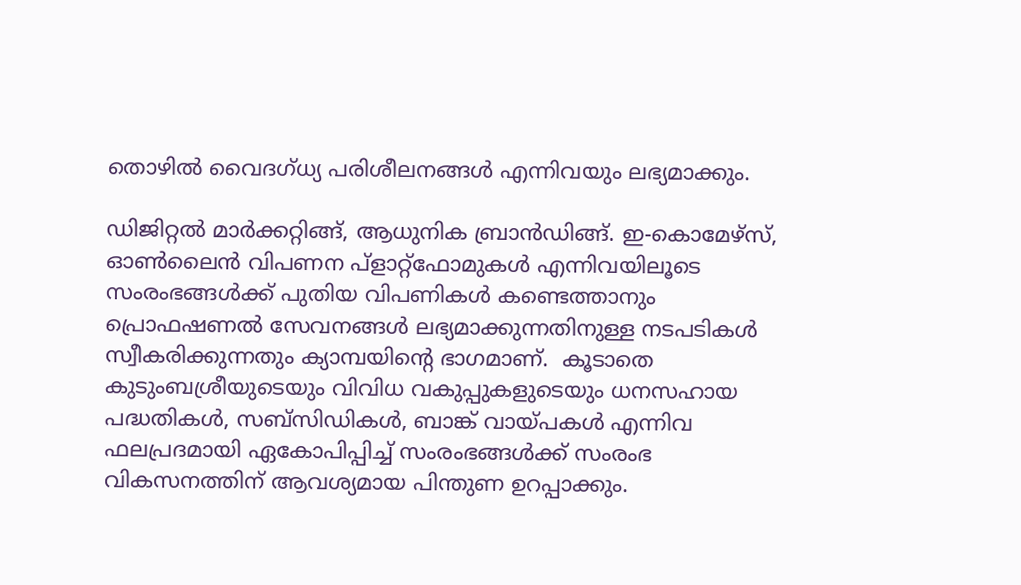തൊഴില്‍ വൈദഗ്ധ്യ പരിശീലനങ്ങള്‍ എന്നിവയും ലഭ്യമാക്കും.

ഡിജിറ്റല്‍ മാര്‍ക്കറ്റിങ്ങ്, ആധുനിക ബ്രാന്‍ഡിങ്ങ്. ഇ-കൊമേഴ്സ്, ഓണ്‍ലൈന്‍ വിപണന പ്ളാറ്റ്ഫോമുകള്‍ എന്നിവയിലൂടെ സംരംഭങ്ങള്‍ക്ക് പുതിയ വിപണികള്‍ കണ്ടെത്താനും പ്രൊഫഷണല്‍ സേവനങ്ങള്‍ ലഭ്യമാക്കുന്നതിനുള്ള നടപടികള്‍ സ്വീകരിക്കുന്നതും ക്യാമ്പയിന്‍റെ ഭാഗമാണ്.  കൂടാതെ കുടുംബശ്രീയുടെയും വിവിധ വകുപ്പുകളുടെയും ധനസഹായ പദ്ധതികള്‍, സബ്സിഡികള്‍, ബാങ്ക് വായ്പകള്‍ എന്നിവ ഫലപ്രദമായി ഏകോപിപ്പിച്ച് സംരംഭങ്ങള്‍ക്ക് സംരംഭ വികസനത്തിന് ആവശ്യമായ പിന്തുണ ഉറപ്പാക്കും.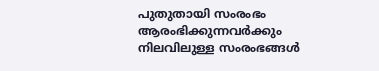പുതുതായി സംരംഭം ആരംഭിക്കുന്നവര്‍ക്കും നിലവിലുള്ള സംരംഭങ്ങള്‍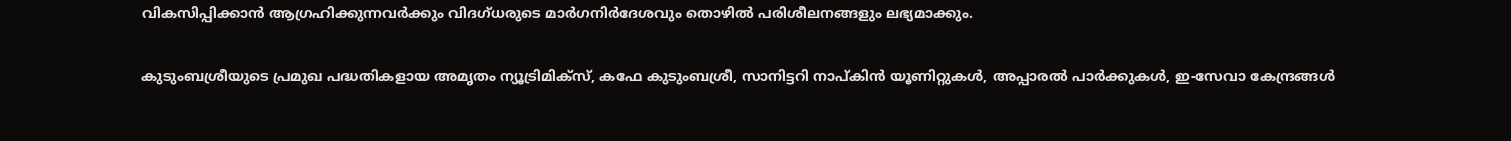വികസിപ്പിക്കാന്‍ ആഗ്രഹിക്കുന്നവര്‍ക്കും വിദഗ്ധരുടെ മാര്‍ഗനിര്‍ദേശവും തൊഴില്‍ പരിശീലനങ്ങളും ലഭ്യമാക്കും.

കുടുംബശ്രീയുടെ പ്രമുഖ പദ്ധതികളായ അമൃതം ന്യൂട്രിമിക്സ്, കഫേ കുടുംബശ്രീ, സാനിട്ടറി നാപ്കിന്‍ യൂണിറ്റുകള്‍, അപ്പാരല്‍ പാര്‍ക്കുകള്‍, ഇ-സേവാ കേന്ദ്രങ്ങള്‍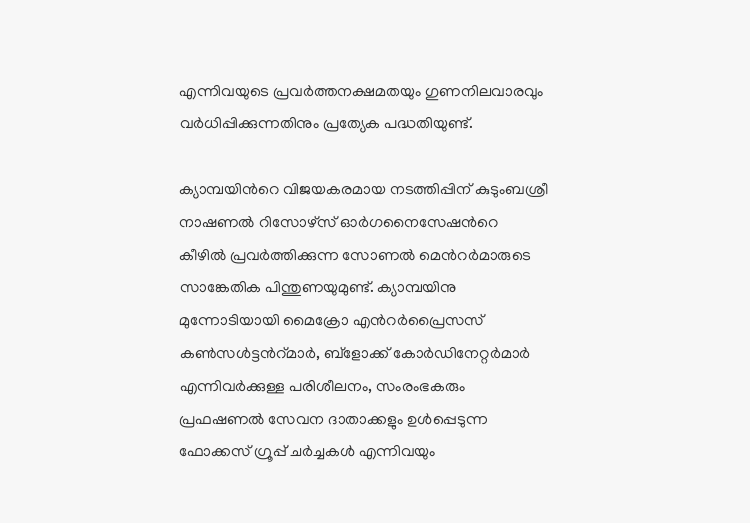എന്നിവയുടെ പ്രവര്‍ത്തനക്ഷമതയും ഗുണനിലവാരവും വര്‍ധിപ്പിക്കുന്നതിനും പ്രത്യേക പദ്ധതിയുണ്ട്.

ക്യാമ്പയിന്‍റെ വിജയകരമായ നടത്തിപ്പിന് കുടുംബശ്രീ നാഷണല്‍ റിസോഴ്സ് ഓര്‍ഗനൈസേഷന്‍റെ കീഴില്‍ പ്രവര്‍ത്തിക്കുന്ന സോണല്‍ മെന്‍റര്‍മാരുടെ സാങ്കേതിക പിന്തുണയുമുണ്ട്. ക്യാമ്പയിനു മുന്നോടിയായി മൈക്രോ എന്‍റര്‍പ്രൈസസ് കണ്‍സള്‍ട്ടന്‍റ്മാര്‍, ബ്ളോക്ക് കോര്‍ഡിനേറ്റര്‍മാര്‍ എന്നിവര്‍ക്കുള്ള പരിശീലനം, സംരംഭകരും പ്രഫഷണല്‍ സേവന ദാതാക്കളും ഉള്‍പ്പെടുന്ന ഫോക്കസ് ഗ്രൂപ്പ് ചര്‍ച്ചകള്‍ എന്നിവയും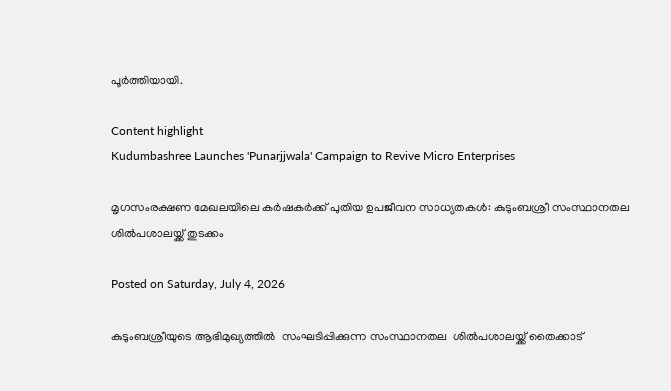പൂര്‍ത്തിയായി.

Content highlight
Kudumbashree Launches 'Punarjjwala' Campaign to Revive Micro Enterprises

മൃഗസംരക്ഷണ മേഖലയിലെ കര്‍ഷകര്‍ക്ക് പുതിയ ഉപജീവന സാധ്യതകള്‍: കുടുംബശ്രീ സംസ്ഥാനതല ശില്‍പശാലയ്ക്ക് തുടക്കം

Posted on Saturday, July 4, 2026

കുടുംബശ്രീയുടെ ആഭിമുഖ്യത്തില്‍  സംഘടിപ്പിക്കുന്ന സംസ്ഥാനതല  ശില്‍പശാലയ്ക്ക് തൈക്കാട്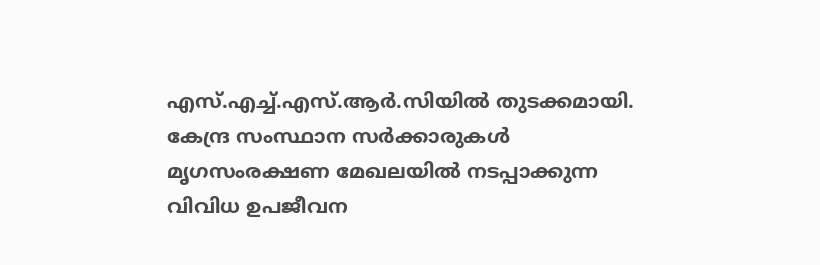എസ്.എച്ച്.എസ്.ആര്‍.സിയില്‍ തുടക്കമായി. കേന്ദ്ര സംസ്ഥാന സര്‍ക്കാരുകള്‍ മൃഗസംരക്ഷണ മേഖലയില്‍ നടപ്പാക്കുന്ന വിവിധ ഉപജീവന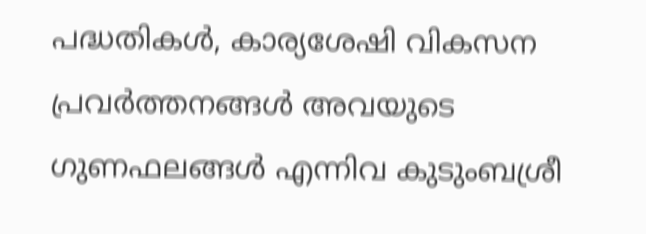പദ്ധതികള്‍, കാര്യശേഷി വികസന പ്രവര്‍ത്തനങ്ങള്‍ അവയുടെ ഗുണഫലങ്ങള്‍ എന്നിവ കുടുംബശ്രീ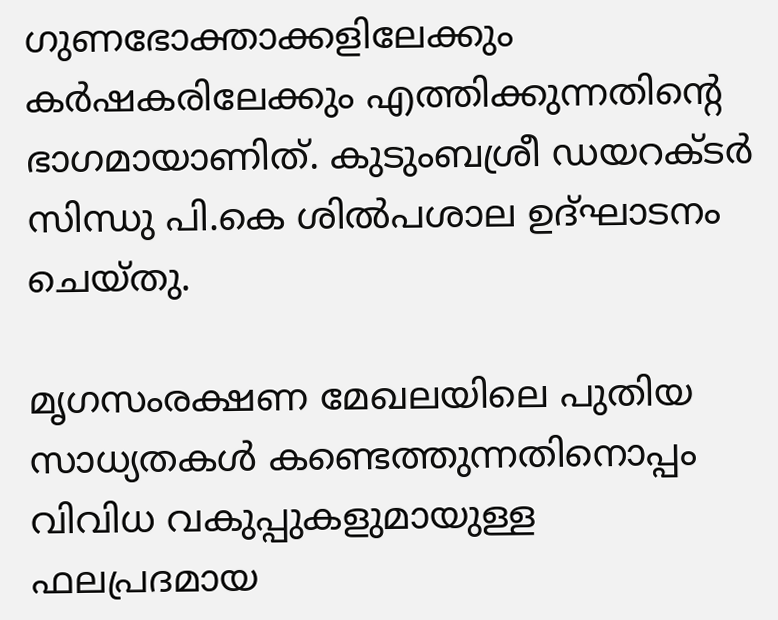ഗുണഭോക്താക്കളിലേക്കും കര്‍ഷകരിലേക്കും എത്തിക്കുന്നതിന്‍റെ ഭാഗമായാണിത്. കുടുംബശ്രീ ഡയറക്ടര്‍ സിന്ധു പി.കെ ശില്‍പശാല ഉദ്ഘാടനം ചെയ്തു.

മൃഗസംരക്ഷണ മേഖലയിലെ പുതിയ സാധ്യതകള്‍ കണ്ടെത്തുന്നതിനൊപ്പം വിവിധ വകുപ്പുകളുമായുള്ള ഫലപ്രദമായ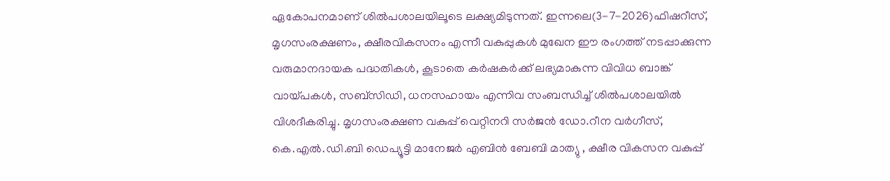ഏകോപനമാണ് ശില്‍പശാലയിലൂടെ ലക്ഷ്യമിടുന്നത്. ഇന്നലെ(3-7-2026)ഫിഷറീസ്, മൃഗസംരക്ഷണം, ക്ഷീരവികസനം എന്നീ വകുപ്പുകള്‍ മുഖേന ഈ രംഗത്ത് നടപ്പാക്കുന്ന വരുമാനദായക പദ്ധതികള്‍, കൂടാതെ കര്‍ഷകര്‍ക്ക് ലഭ്യമാകുന്ന വിവിധ ബാങ്ക് വായ്പകള്‍, സബ്സിഡി, ധനസഹായം എന്നിവ സംബന്ധിച്ച് ശില്‍പശാലയില്‍ വിശദീകരിച്ചു. മൃഗസംരക്ഷണ വകുപ്പ് വെറ്റിനറി സര്‍ജന്‍ ഡോ.റീന വര്‍ഗീസ്, കെ.എല്‍.ഡി.ബി ഡെപ്യൂട്ടി മാനേജര്‍ എബിന്‍ ബേബി മാത്യു , ക്ഷീര വികസന വകുപ്പ്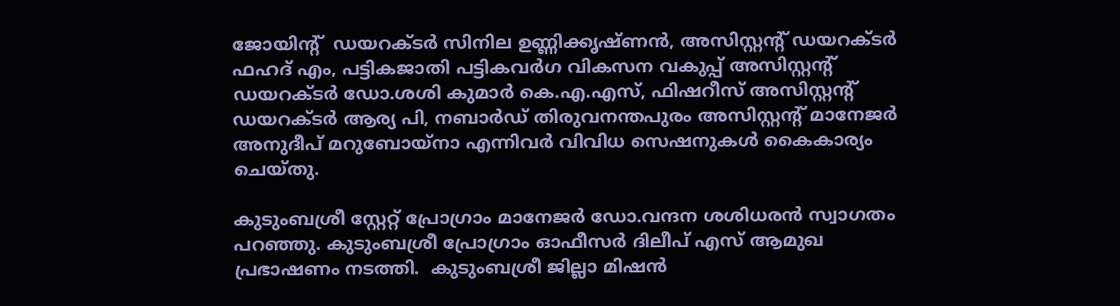ജോയിന്‍റ്  ഡയറക്ടര്‍ സിനില ഉണ്ണിക്കൃഷ്ണന്‍, അസിസ്റ്റന്‍റ് ഡയറക്ടര്‍ ഫഹദ് എം, പട്ടികജാതി പട്ടികവര്‍ഗ വികസന വകുപ്പ് അസിസ്റ്റന്‍റ് ഡയറക്ടര്‍ ഡോ.ശശി കുമാര്‍ കെ.എ.എസ്, ഫിഷറീസ് അസിസ്റ്റന്‍റ് ഡയറക്ടര്‍ ആര്യ പി, നബാര്‍ഡ് തിരുവനന്തപുരം അസിസ്റ്റന്‍റ് മാനേജര്‍ അനുദീപ് മറുബോയ്നാ എന്നിവര്‍ വിവിധ സെഷനുകള്‍ കൈകാര്യം ചെയ്തു.

കുടുംബശ്രീ സ്റ്റേറ്റ് പ്രോഗ്രാം മാനേജര്‍ ഡോ.വന്ദന ശശിധരന്‍ സ്വാഗതം പറഞ്ഞു. കുടുംബശ്രീ പ്രോഗ്രാം ഓഫീസര്‍ ദിലീപ് എസ് ആമുഖ പ്രഭാഷണം നടത്തി.  കുടുംബശ്രീ ജില്ലാ മിഷന്‍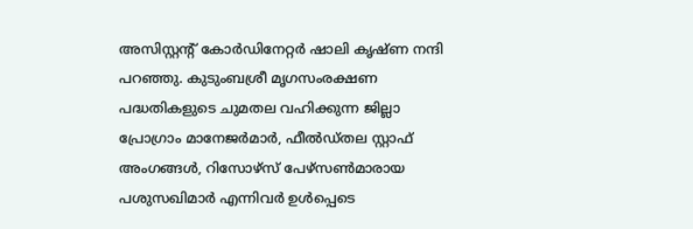അസിസ്റ്റന്‍റ് കോര്‍ഡിനേറ്റര്‍ ഷാലി കൃഷ്ണ നന്ദി പറഞ്ഞു. കുടുംബശ്രീ മൃഗസംരക്ഷണ പദ്ധതികളുടെ ചുമതല വഹിക്കുന്ന ജില്ലാ പ്രോഗ്രാം മാനേജര്‍മാര്‍, ഫീല്‍ഡ്തല സ്റ്റാഫ് അംഗങ്ങള്‍, റിസോഴ്സ് പേഴ്സണ്‍മാരായ പശുസഖിമാര്‍ എന്നിവര്‍ ഉള്‍പ്പെടെ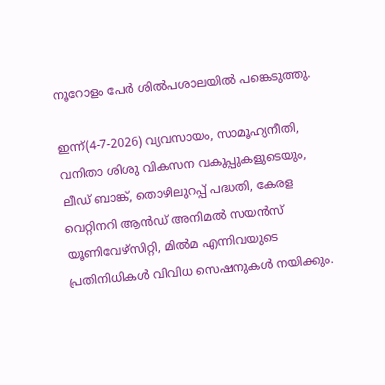നൂറോളം പേര്‍ ശില്‍പശാലയില്‍ പങ്കെടുത്തു.

ഇന്ന്(4-7-2026) വ്യവസായം, സാമൂഹ്യനീതി, വനിതാ ശിശു വികസന വകുപ്പുകളുടെയും, ലീഡ് ബാങ്ക്, തൊഴിലുറപ്പ് പദ്ധതി, കേരള വെറ്റിനറി ആന്‍ഡ് അനിമല്‍ സയന്‍സ് യൂണിവേഴ്സിറ്റി, മില്‍മ എന്നിവയുടെ പ്രതിനിധികള്‍ വിവിധ സെഷനുകള്‍ നയിക്കും.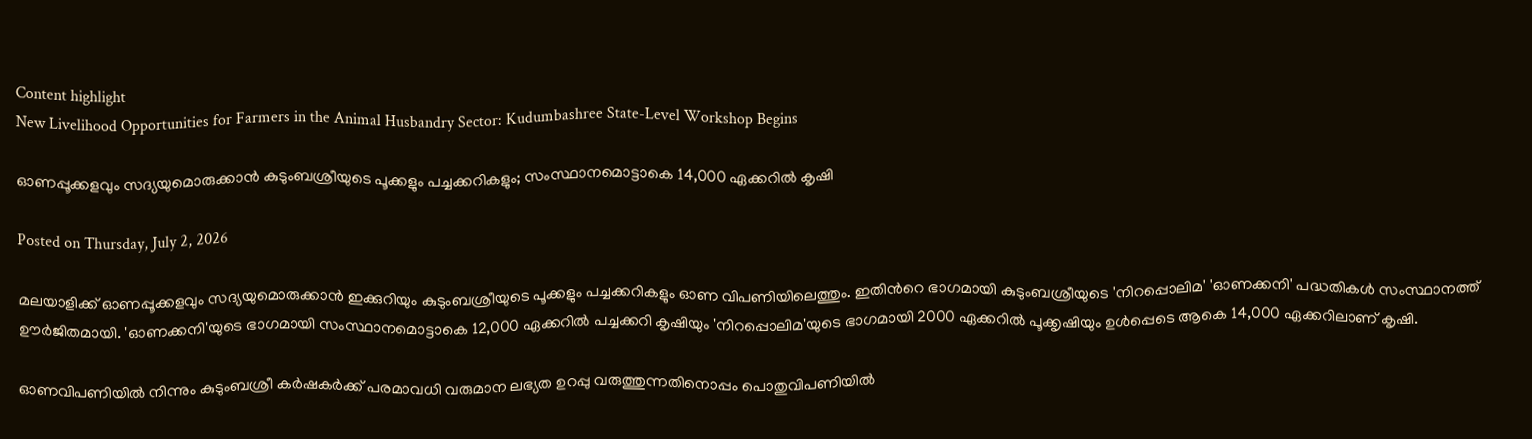Content highlight
New Livelihood Opportunities for Farmers in the Animal Husbandry Sector: Kudumbashree State-Level Workshop Begins

ഓണപ്പൂക്കളവും സദ്യയുമൊരുക്കാന്‍ കുടുംബശ്രീയുടെ പൂക്കളും പച്ചക്കറികളും; സംസ്ഥാനമൊട്ടാകെ 14,000 ഏക്കറില്‍ കൃഷി

Posted on Thursday, July 2, 2026

മലയാളിക്ക് ഓണപ്പൂക്കളവും സദ്യയുമൊരുക്കാന്‍ ഇക്കുറിയും കുടുംബശ്രീയുടെ പൂക്കളും പച്ചക്കറികളും ഓണ വിപണിയിലെത്തും. ഇതിന്‍റെ ഭാഗമായി കുടുംബശ്രീയുടെ 'നിറപ്പൊലിമ' 'ഓണക്കനി' പദ്ധതികള്‍ സംസ്ഥാനത്ത് ഊര്‍ജിതമായി. 'ഓണക്കനി'യുടെ ഭാഗമായി സംസ്ഥാനമൊട്ടാകെ 12,000 ഏക്കറില്‍ പച്ചക്കറി കൃഷിയും 'നിറപ്പൊലിമ'യുടെ ഭാഗമായി 2000 ഏക്കറില്‍ പൂക്കൃഷിയും ഉള്‍പ്പെടെ ആകെ 14,000 ഏക്കറിലാണ് കൃഷി.

ഓണവിപണിയില്‍ നിന്നും കുടുംബശ്രീ കര്‍ഷകര്‍ക്ക് പരമാവധി വരുമാന ലഭ്യത ഉറപ്പു വരുത്തുന്നതിനൊപ്പം പൊതുവിപണിയില്‍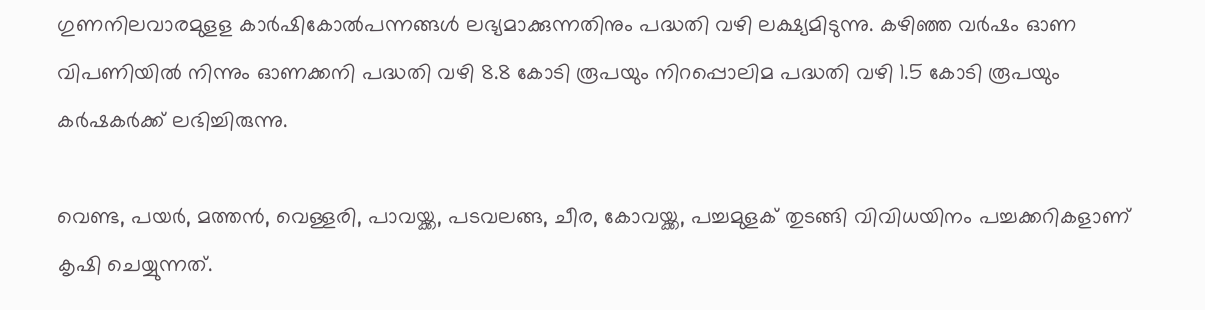ഗുണനിലവാരമുളള കാര്‍ഷികോല്‍പന്നങ്ങള്‍ ലഭ്യമാക്കുന്നതിനും പദ്ധതി വഴി ലക്ഷ്യമിടുന്നു. കഴിഞ്ഞ വര്‍ഷം ഓണ വിപണിയില്‍ നിന്നും ഓണക്കനി പദ്ധതി വഴി 8.8 കോടി രൂപയും നിറപ്പൊലിമ പദ്ധതി വഴി 1.5 കോടി രൂപയും കര്‍ഷകര്‍ക്ക് ലഭിച്ചിരുന്നു.

വെണ്ട, പയര്‍, മത്തന്‍, വെള്ളരി, പാവയ്ക്ക, പടവലങ്ങ, ചീര, കോവയ്ക്ക, പച്ചമുളക് തുടങ്ങി വിവിധയിനം പച്ചക്കറികളാണ് കൃഷി ചെയ്യുന്നത്.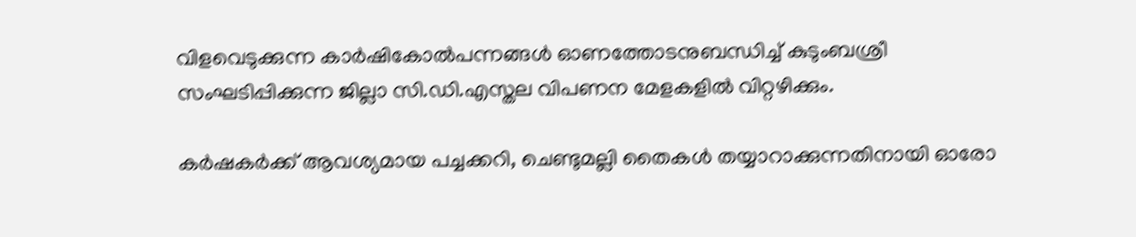വിളവെടുക്കുന്ന കാര്‍ഷികോല്‍പന്നങ്ങള്‍ ഓണത്തോടനുബന്ധിച്ച് കുടുംബശ്രീ സംഘടിപ്പിക്കുന്ന ജില്ലാ സി.ഡി.എസ്തല വിപണന മേളകളില്‍ വിറ്റഴിക്കും.

കര്‍ഷകര്‍ക്ക് ആവശ്യമായ പച്ചക്കറി, ചെണ്ടുമല്ലി തൈകള്‍ തയ്യാറാക്കുന്നതിനായി ഓരോ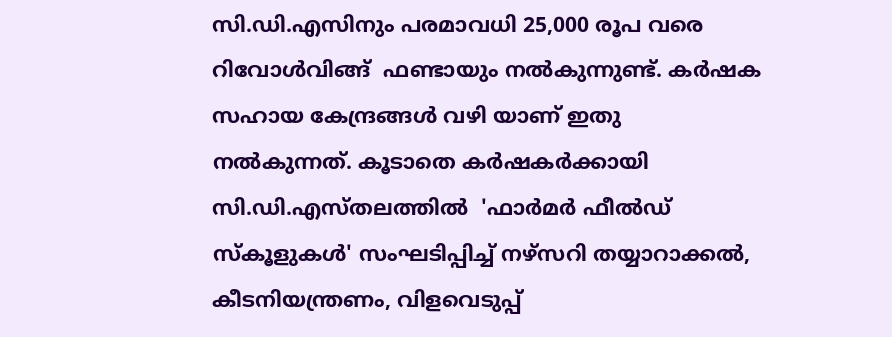സി.ഡി.എസിനും പരമാവധി 25,000 രൂപ വരെ റിവോള്‍വിങ്ങ്  ഫണ്ടായും നല്‍കുന്നുണ്ട്. കര്‍ഷക സഹായ കേന്ദ്രങ്ങള്‍ വഴി യാണ് ഇതു നല്‍കുന്നത്. കൂടാതെ കര്‍ഷകര്‍ക്കായി സി.ഡി.എസ്തലത്തില്‍  'ഫാര്‍മര്‍ ഫീല്‍ഡ് സ്കൂളുകള്‍' സംഘടിപ്പിച്ച് നഴ്സറി തയ്യാറാക്കല്‍, കീടനിയന്ത്രണം, വിളവെടുപ്പ്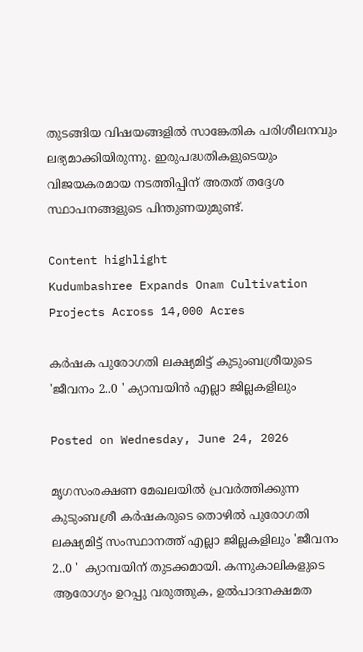തുടങ്ങിയ വിഷയങ്ങളില്‍ സാങ്കേതിക പരിശീലനവും ലഭ്യമാക്കിയിരുന്നു. ഇരുപദ്ധതികളുടെയും വിജയകരമായ നടത്തിപ്പിന് അതത് തദ്ദേശ സ്ഥാപനങ്ങളുടെ പിന്തുണയുമുണ്ട്.

Content highlight
Kudumbashree Expands Onam Cultivation Projects Across 14,000 Acres

കര്‍ഷക പുരോഗതി ലക്ഷ്യമിട്ട് കുടുംബശ്രീയുടെ 'ജീവനം 2..0 ' ക്യാമ്പയിന്‍ എല്ലാ ജില്ലകളിലും

Posted on Wednesday, June 24, 2026

മൃഗസംരക്ഷണ മേഖലയില്‍ പ്രവര്‍ത്തിക്കുന്ന കുടുംബശ്രീ കര്‍ഷകരുടെ തൊഴില്‍ പുരോഗതി  ലക്ഷ്യമിട്ട് സംസ്ഥാനത്ത് എല്ലാ ജില്ലകളിലും 'ജീവനം 2..0 '  ക്യാമ്പയിന് തുടക്കമായി. കന്നുകാലികളുടെ ആരോഗ്യം ഉറപ്പു വരുത്തുക, ഉല്‍പാദനക്ഷമത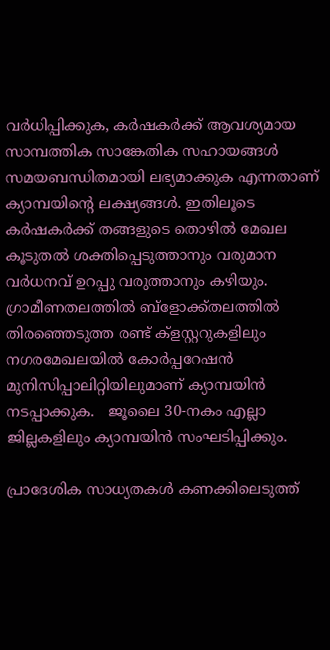വര്‍ധിപ്പിക്കുക, കര്‍ഷകര്‍ക്ക് ആവശ്യമായ സാമ്പത്തിക സാങ്കേതിക സഹായങ്ങള്‍ സമയബന്ധിതമായി ലഭ്യമാക്കുക എന്നതാണ് ക്യാമ്പയിന്‍റെ ലക്ഷ്യങ്ങള്‍. ഇതിലൂടെ കര്‍ഷകര്‍ക്ക് തങ്ങളുടെ തൊഴില്‍ മേഖല കൂടുതല്‍ ശക്തിപ്പെടുത്താനും വരുമാന വര്‍ധനവ് ഉറപ്പു വരുത്താനും കഴിയും. ഗ്രാമീണതലത്തില്‍ ബ്ളോക്ക്തലത്തില്‍ തിരഞ്ഞെടുത്ത രണ്ട് ക്ളസ്റ്ററുകളിലും നഗരമേഖലയില്‍ കോര്‍പ്പറേഷന്‍ മുനിസിപ്പാലിറ്റിയിലുമാണ് ക്യാമ്പയിന്‍ നടപ്പാക്കുക.   ജൂലൈ 30-നകം എല്ലാ ജില്ലകളിലും ക്യാമ്പയിന്‍ സംഘടിപ്പിക്കും.

പ്രാദേശിക സാധ്യതകള്‍ കണക്കിലെടുത്ത്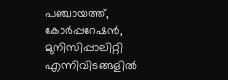പഞ്ചായത്ത്, കോര്‍പ്പറേഷന്‍, മുനിസിപ്പാലിറ്റി എന്നിവിടങ്ങളില്‍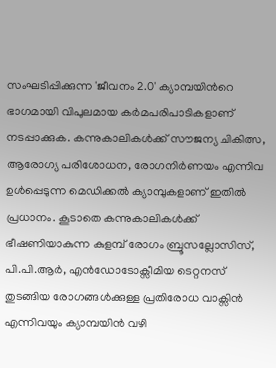സംഘടിപ്പിക്കുന്ന 'ജീവനം 2.0' ക്യാമ്പയിന്‍റെ ഭാഗമായി വിപുലമായ കര്‍മപരിപാടികളാണ് നടപ്പാക്കുക. കന്നുകാലികള്‍ക്ക് സൗജന്യ ചികിത്സ, ആരോഗ്യ പരിശോധന, രോഗനിര്‍ണയം എന്നിവ ഉള്‍പ്പെടുന്ന മെഡിക്കല്‍ ക്യാമ്പുകളാണ് ഇതില്‍ പ്രധാനം. കൂടാതെ കന്നുകാലികള്‍ക്ക് ഭീഷണിയാകുന്ന കുളമ്പ് രോഗം ബ്രൂസല്ലോസിസ്, പി.പി.ആര്‍, എന്‍ഡോടോക്സീമിയ ടെറ്റനസ് തുടങ്ങിയ രോഗങ്ങള്‍ക്കുള്ള പ്രതിരോധ വാക്സിന്‍ എന്നിവയും ക്യാമ്പയിന്‍ വഴി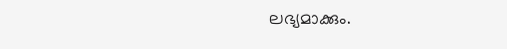ലഭ്യമാക്കും.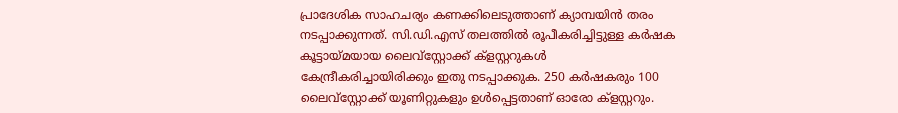പ്രാദേശിക സാഹചര്യം കണക്കിലെടുത്താണ് ക്യാമ്പയിന്‍ തരം നടപ്പാക്കുന്നത്. സി.ഡി.എസ് തലത്തില്‍ രൂപീകരിച്ചിട്ടുള്ള കര്‍ഷക കൂട്ടായ്മയായ ലൈവ്സ്റ്റോക്ക് ക്ളസ്റ്ററുകള്‍ കേന്ദ്രീകരിച്ചായിരിക്കും ഇതു നടപ്പാക്കുക. 250 കര്‍ഷകരും 100 ലൈവ്സ്റ്റോക്ക് യൂണിറ്റുകളും ഉള്‍പ്പെട്ടതാണ് ഓരോ ക്ളസ്റ്ററും.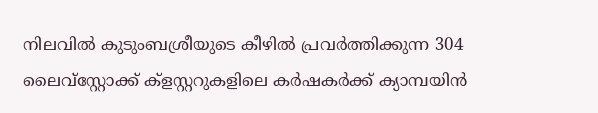നിലവില്‍ കുടുംബശ്രീയുടെ കീഴില്‍ പ്രവര്‍ത്തിക്കുന്ന 304 ലൈവ്സ്റ്റോക്ക് ക്ളസ്റ്ററുകളിലെ കര്‍ഷകര്‍ക്ക് ക്യാമ്പയിന്‍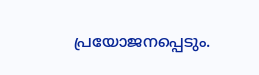പ്രയോജനപ്പെടും.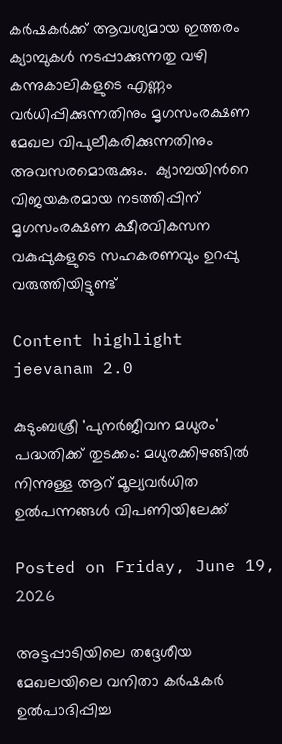കര്‍ഷകര്‍ക്ക് ആവശ്യമായ ഇത്തരം ക്യാമ്പുകള്‍ നടപ്പാക്കുന്നതു വഴി കന്നുകാലികളുടെ എണ്ണം വര്‍ധിപ്പിക്കുന്നതിനും മൃഗസംരക്ഷണ മേഖല വിപുലീകരിക്കുന്നതിനും അവസരമൊരുക്കും.  ക്യാമ്പയിന്‍റെ വിജയകരമായ നടത്തിപ്പിന് മൃഗസംരക്ഷണ ക്ഷീരവികസന വകുപ്പുകളുടെ സഹകരണവും ഉറപ്പു വരുത്തിയിട്ടുണ്ട്

Content highlight
jeevanam 2.0

കുടുംബശ്രീ 'പുനര്‍ജീവന മധുരം' പദ്ധതിക്ക് തുടക്കം: മധുരക്കിഴങ്ങില്‍ നിന്നുള്ള ആറ് മൂല്യവര്‍ധിത ഉല്‍പന്നങ്ങള്‍ വിപണിയിലേക്ക്

Posted on Friday, June 19, 2026

അട്ടപ്പാടിയിലെ തദ്ദേശീയ മേഖലയിലെ വനിതാ കര്‍ഷകര്‍ ഉല്‍പാദിപ്പിച്ച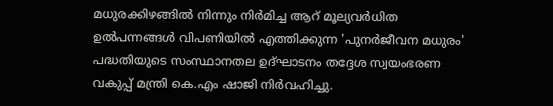മധുരക്കിഴങ്ങില്‍ നിന്നും നിര്‍മിച്ച ആറ് മൂല്യവര്‍ധിത ഉല്‍പന്നങ്ങള്‍ വിപണിയില്‍ എത്തിക്കുന്ന 'പുനര്‍ജീവന മധുരം' പദ്ധതിയുടെ സംസ്ഥാനതല ഉദ്ഘാടനം തദ്ദേശ സ്വയംഭരണ വകുപ്പ് മന്ത്രി കെ.എം ഷാജി നിര്‍വഹിച്ചു.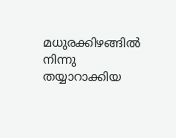മധുരക്കിഴങ്ങില്‍ നിന്നു തയ്യാറാക്കിയ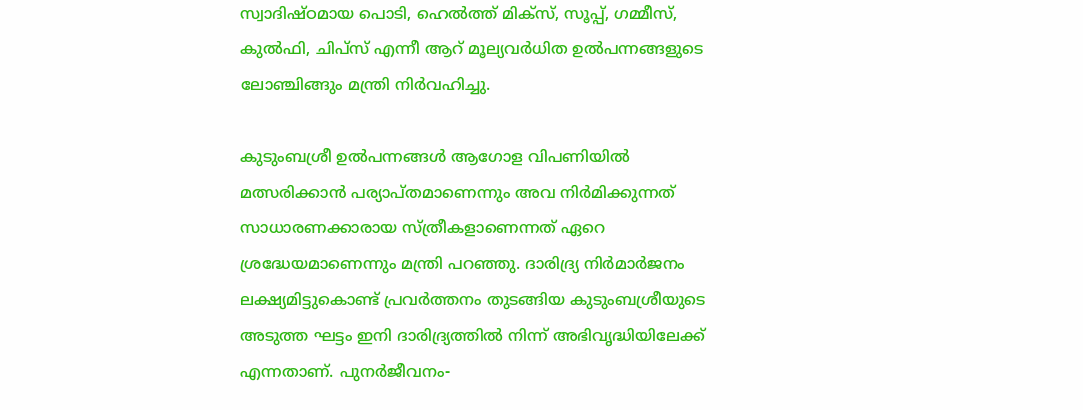സ്വാദിഷ്ഠമായ പൊടി, ഹെല്‍ത്ത് മിക്സ്, സൂപ്പ്, ഗമ്മീസ്, കുല്‍ഫി, ചിപ്സ് എന്നീ ആറ് മൂല്യവര്‍ധിത ഉല്‍പന്നങ്ങളുടെ ലോഞ്ചിങ്ങും മന്ത്രി നിര്‍വഹിച്ചു.

കുടുംബശ്രീ ഉല്‍പന്നങ്ങള്‍ ആഗോള വിപണിയില്‍ മത്സരിക്കാന്‍ പര്യാപ്തമാണെന്നും അവ നിര്‍മിക്കുന്നത് സാധാരണക്കാരായ സ്ത്രീകളാണെന്നത് ഏറെ ശ്രദ്ധേയമാണെന്നും മന്ത്രി പറഞ്ഞു. ദാരിദ്ര്യ നിര്‍മാര്‍ജനം ലക്ഷ്യമിട്ടുകൊണ്ട് പ്രവര്‍ത്തനം തുടങ്ങിയ കുടുംബശ്രീയുടെ അടുത്ത ഘട്ടം ഇനി ദാരിദ്ര്യത്തില്‍ നിന്ന് അഭിവൃദ്ധിയിലേക്ക് എന്നതാണ്. പുനര്‍ജീവനം-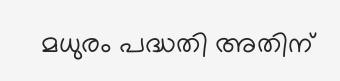മധുരം പദ്ധതി അതിന്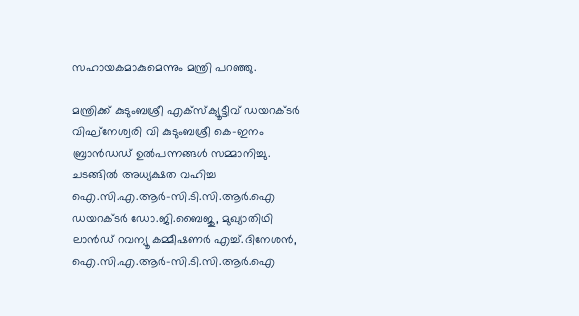സഹായകമാകുമെന്നും മന്ത്രി പറഞ്ഞു.

മന്ത്രിക്ക് കുടുംബശ്രീ എക്സ്ക്യൂട്ടീവ് ഡയറക്ടര്‍ വിഘ്നേശ്വരി വി കുടുംബശ്രീ കെ-ഇനം ബ്രാന്‍ഡഡ് ഉല്‍പന്നങ്ങള്‍ സമ്മാനിച്ചു. ചടങ്ങില്‍ അധ്യക്ഷത വഹിച്ച ഐ.സി.എ.ആര്‍-സി.ടി.സി.ആര്‍.ഐ ഡയറക്ടര്‍ ഡോ.ജി.ബൈജു, മുഖ്യാതിഥി ലാന്‍ഡ് റവന്യൂ കമ്മീഷണര്‍ എച്ച്.ദിനേശന്‍,  ഐ.സി.എ.ആര്‍-സി.ടി.സി.ആര്‍.ഐ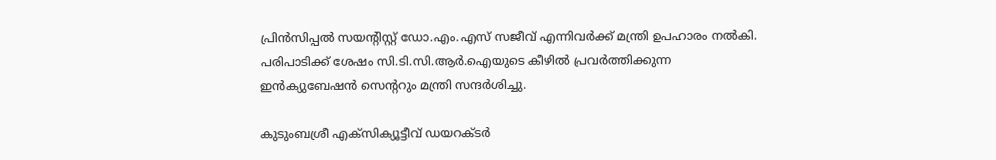പ്രിന്‍സിപ്പല്‍ സയന്‍റിസ്റ്റ് ഡോ.എം.എസ് സജീവ് എന്നിവര്‍ക്ക് മന്ത്രി ഉപഹാരം നല്‍കി. പരിപാടിക്ക് ശേഷം സി.ടി.സി.ആര്‍.ഐയുടെ കീഴില്‍ പ്രവര്‍ത്തിക്കുന്ന ഇന്‍ക്യുബേഷന്‍ സെന്‍ററും മന്ത്രി സന്ദര്‍ശിച്ചു.

കുടുംബശ്രീ എക്സിക്യൂട്ടീവ് ഡയറക്ടര്‍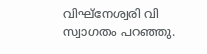വിഘ്നേശ്വരി വി സ്വാഗതം പറഞ്ഞു.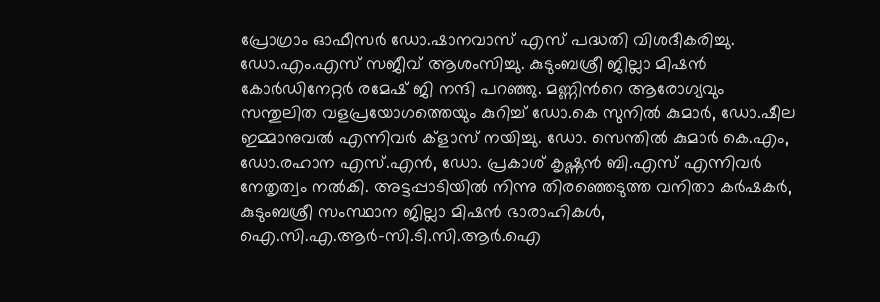പ്രോഗ്രാം ഓഫീസര്‍ ഡോ.ഷാനവാസ് എസ് പദ്ധതി വിശദീകരിച്ചു. ഡോ.എം.എസ് സജീവ് ആശംസിച്ചു. കുടുംബശ്രീ ജില്ലാ മിഷന്‍ കോര്‍ഡിനേറ്റര്‍ രമേഷ് ജി നന്ദി പറഞ്ഞു. മണ്ണിന്‍റെ ആരോഗ്യവും സന്തുലിത വളപ്രയോഗത്തെയും കുറിച്ച് ഡോ.കെ സുനില്‍ കുമാര്‍, ഡോ.ഷീല ഇമ്മാനുവല്‍ എന്നിവര്‍ ക്ളാസ് നയിച്ചു. ഡോ. സെന്തില്‍ കുമാര്‍ കെ.എം, ഡോ.രഹാന എസ്.എന്‍, ഡോ. പ്രകാശ് കൃഷ്ണന്‍ ബി.എസ് എന്നിവര്‍ നേതൃത്വം നല്‍കി. അട്ടപ്പാടിയില്‍ നിന്നു തിരഞ്ഞെടുത്ത വനിതാ കര്‍ഷകര്‍, കുടുംബശ്രീ സംസ്ഥാന ജില്ലാ മിഷന്‍ ഭാരാഹികള്‍, ഐ.സി.എ.ആര്‍-സി.ടി.സി.ആര്‍.ഐ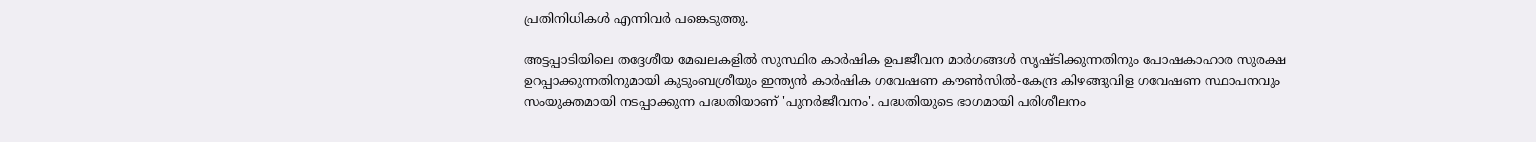പ്രതിനിധികള്‍ എന്നിവര്‍ പങ്കെടുത്തു.

അട്ടപ്പാടിയിലെ തദ്ദേശീയ മേഖലകളില്‍ സുസ്ഥിര കാര്‍ഷിക ഉപജീവന മാര്‍ഗങ്ങള്‍ സൃഷ്ടിക്കുന്നതിനും പോഷകാഹാര സുരക്ഷ ഉറപ്പാക്കുന്നതിനുമായി കുടുംബശ്രീയും ഇന്ത്യന്‍ കാര്‍ഷിക ഗവേഷണ കൗണ്‍സില്‍-കേന്ദ്ര കിഴങ്ങുവിള ഗവേഷണ സ്ഥാപനവും സംയുക്തമായി നടപ്പാക്കുന്ന പദ്ധതിയാണ് 'പുനര്‍ജീവനം'. പദ്ധതിയുടെ ഭാഗമായി പരിശീലനം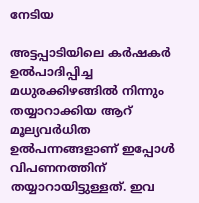നേടിയ

അട്ടപ്പാടിയിലെ കര്‍ഷകര്‍ ഉല്‍പാദിപ്പിച്ച മധുരക്കിഴങ്ങില്‍ നിന്നും തയ്യാറാക്കിയ ആറ് മൂല്യവര്‍ധിത ഉല്‍പന്നങ്ങളാണ് ഇപ്പോള്‍ വിപണനത്തിന്  തയ്യാറായിട്ടുള്ളത്. ഇവ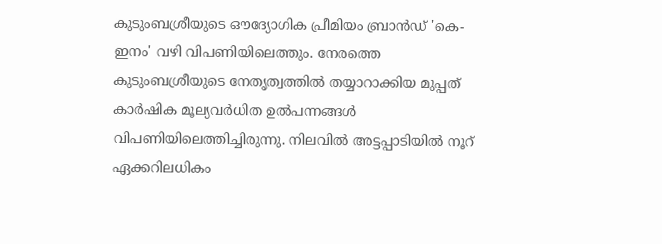കുടുംബശ്രീയുടെ ഔദ്യോഗിക പ്രീമിയം ബ്രാന്‍ഡ് 'കെ-ഇനം' വഴി വിപണിയിലെത്തും. നേരത്തെ കുടുംബശ്രീയുടെ നേതൃത്വത്തില്‍ തയ്യാറാക്കിയ മുപ്പത് കാര്‍ഷിക മൂല്യവര്‍ധിത ഉല്‍പന്നങ്ങള്‍ വിപണിയിലെത്തിച്ചിരുന്നു. നിലവില്‍ അട്ടപ്പാടിയില്‍ നൂറ് ഏക്കറിലധികം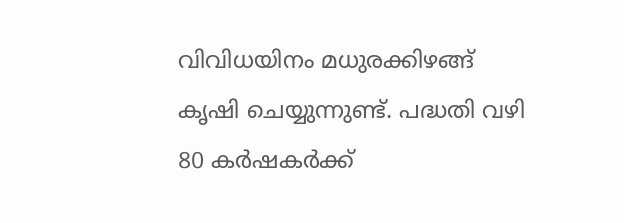വിവിധയിനം മധുരക്കിഴങ്ങ് കൃഷി ചെയ്യുന്നുണ്ട്. പദ്ധതി വഴി 80 കര്‍ഷകര്‍ക്ക്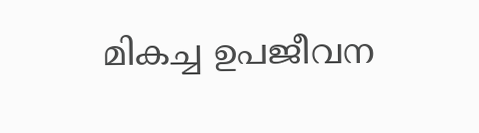മികച്ച ഉപജീവന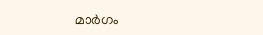മാര്‍ഗം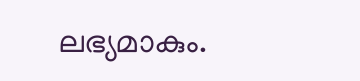ലഭ്യമാകും.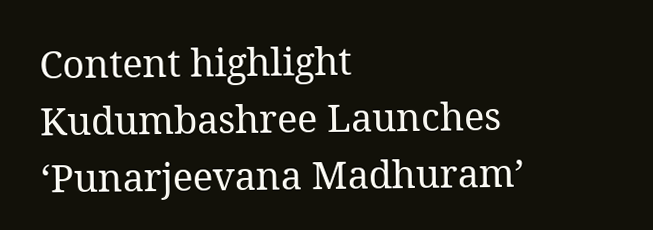Content highlight
Kudumbashree Launches ‘Punarjeevana Madhuram’